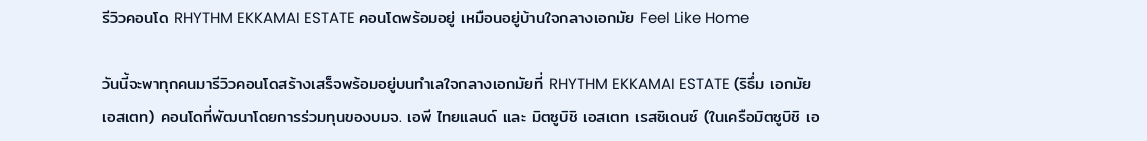รีวิวคอนโด RHYTHM EKKAMAI ESTATE คอนโดพร้อมอยู่ เหมือนอยู่บ้านใจกลางเอกมัย Feel Like Home

วันนี้จะพาทุกคนมารีวิวคอนโดสร้างเสร็จพร้อมอยู่บนทำเลใจกลางเอกมัยที่ RHYTHM EKKAMAI ESTATE (ริธึ่ม เอกมัย เอสเตท) คอนโดที่พัฒนาโดยการร่วมทุนของบมจ. เอพี ไทยแลนด์ และ มิตซูบิชิ เอสเตท เรสซิเดนซ์ (ในเครือมิตซูบิชิ เอ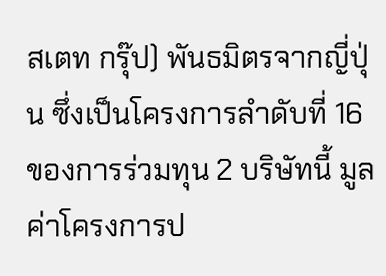สเตท กรุ๊ป) พันธมิตรจากญี่ปุ่น ซึ่งเป็นโครงการลำดับที่ 16 ของการร่วมทุน 2 บริษัทนี้ มูลค่าโครงการป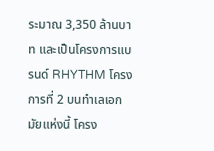ระมาณ 3,350 ล้านบาท และเป็นโครงการแบรนด์ RHYTHM โครงการที่ 2 บนทำเลเอกมัยแห่งนี้ โครง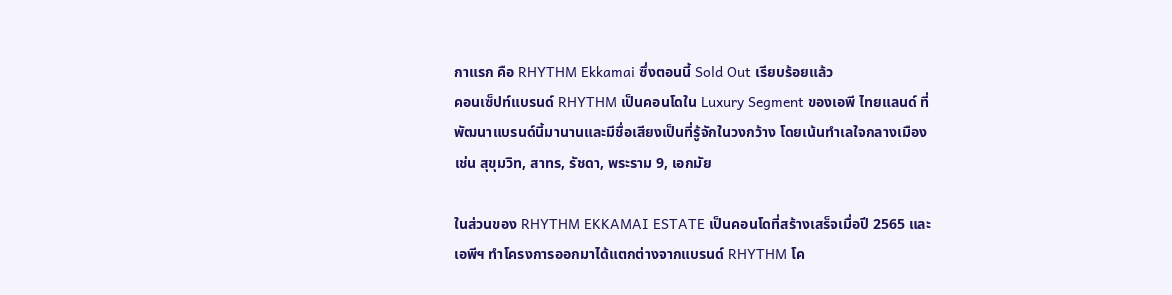กาแรก คือ RHYTHM Ekkamai ซึ่งตอนนี้ Sold Out เรียบร้อยแล้ว
คอนเซ็ปท์แบรนด์ RHYTHM เป็นคอนโดใน Luxury Segment ของเอพี ไทยแลนด์ ที่พัฒนาแบรนด์นี้มานานและมีชื่อเสียงเป็นที่รู้จักในวงกว้าง โดยเน้นทำเลใจกลางเมือง เช่น สุขุมวิท, สาทร, รัชดา, พระราม 9, เอกมัย

ในส่วนของ RHYTHM EKKAMAI ESTATE เป็นคอนโดที่สร้างเสร็จเมื่อปี 2565 และเอพีฯ ทำโครงการออกมาได้แตกต่างจากแบรนด์ RHYTHM โค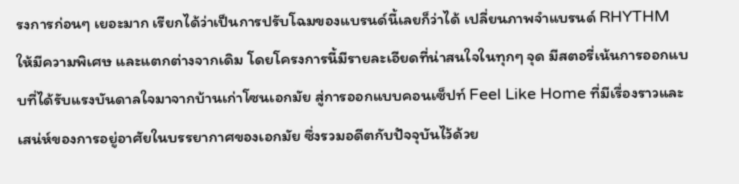รงการก่อนๆ เยอะมาก เรียกได้ว่าเป็นการปรับโฉมของแบรนด์นี้เลยก็ว่าได้ เปลี่ยนภาพจำแบรนด์ RHYTHM ให้มีความพิเศษ และแตกต่างจากเดิม โดยโครงการนี้มีรายละเอียดที่น่าสนใจในทุกๆ จุด มีสตอรี่เน้นการออกแบบที่ได้รับแรงบันดาลใจมาจากบ้านเก่าโซนเอกมัย สู่การออกแบบคอนเซ็ปท์ Feel Like Home ที่มีเรื่องราวและเสน่ห์ของการอยู่อาศัยในบรรยากาศของเอกมัย ซึ่งรวมอดีตกับปัจจุบันไว้ด้วย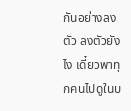กันอย่างลงตัว ลงตัวยังไง เดี๋ยวพาทุกคนไปดูในบ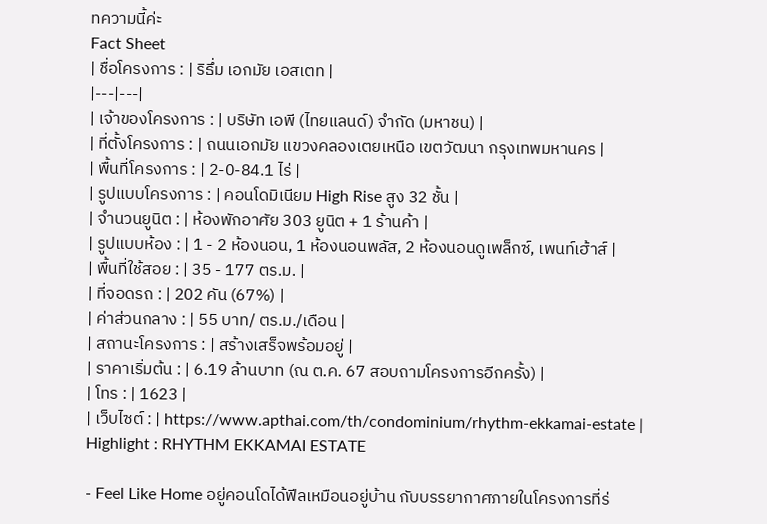ทความนี้ค่ะ
Fact Sheet
| ชื่อโครงการ : | ริธึ่ม เอกมัย เอสเตท |
|---|---|
| เจ้าของโครงการ : | บริษัท เอพี (ไทยแลนด์) จำกัด (มหาชน) |
| ที่ตั้งโครงการ : | ถนนเอกมัย แขวงคลองเตยเหนือ เขตวัฒนา กรุงเทพมหานคร |
| พื้นที่โครงการ : | 2-0-84.1 ไร่ |
| รูปแบบโครงการ : | คอนโดมิเนียม High Rise สูง 32 ชั้น |
| จำนวนยูนิต : | ห้องพักอาศัย 303 ยูนิต + 1 ร้านค้า |
| รูปแบบห้อง : | 1 - 2 ห้องนอน, 1 ห้องนอนพลัส, 2 ห้องนอนดูเพล็กซ์, เพนท์เฮ้าส์ |
| พื้นที่ใช้สอย : | 35 - 177 ตร.ม. |
| ที่จอดรถ : | 202 คัน (67%) |
| ค่าส่วนกลาง : | 55 บาท/ ตร.ม./เดือน |
| สถานะโครงการ : | สร้างเสร็จพร้อมอยู่ |
| ราคาเริ่มต้น : | 6.19 ล้านบาท (ณ ต.ค. 67 สอบถามโครงการอีกครั้ง) |
| โทร : | 1623 |
| เว็บไซต์ : | https://www.apthai.com/th/condominium/rhythm-ekkamai-estate |
Highlight : RHYTHM EKKAMAI ESTATE

- Feel Like Home อยู่คอนโดได้ฟีลเหมือนอยู่บ้าน กับบรรยากาศภายในโครงการที่ร่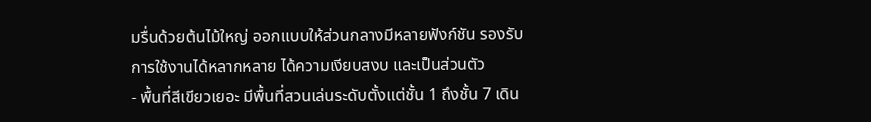มรื่นด้วยต้นไม้ใหญ่ ออกแบบให้ส่วนกลางมีหลายฟังก์ชัน รองรับการใช้งานได้หลากหลาย ได้ความเงียบสงบ และเป็นส่วนตัว
- พื้นที่สีเขียวเยอะ มีพื้นที่สวนเล่นระดับตั้งแต่ชั้น 1 ถึงชั้น 7 เดิน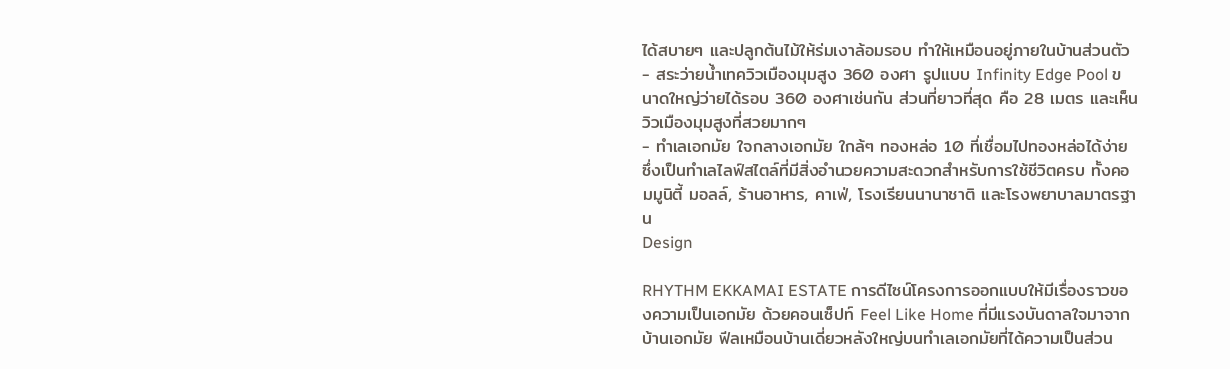ได้สบายๆ และปลูกต้นไม้ให้ร่มเงาล้อมรอบ ทำให้เหมือนอยู่ภายในบ้านส่วนตัว
- สระว่ายน้ำเทควิวเมืองมุมสูง 360 องศา รูปแบบ Infinity Edge Pool ขนาดใหญ่ว่ายได้รอบ 360 องศาเช่นกัน ส่วนที่ยาวที่สุด คือ 28 เมตร และเห็นวิวเมืองมุมสูงที่สวยมากๆ
- ทำเลเอกมัย ใจกลางเอกมัย ใกล้ๆ ทองหล่อ 10 ที่เชื่อมไปทองหล่อได้ง่าย ซึ่งเป็นทำเลไลฟ์สไตล์ที่มีสิ่งอำนวยความสะดวกสำหรับการใช้ชีวิตครบ ทั้งคอมมูนิตี้ มอลล์, ร้านอาหาร, คาเฟ่, โรงเรียนนานาชาติ และโรงพยาบาลมาตรฐาน
Design

RHYTHM EKKAMAI ESTATE การดีไซน์โครงการออกแบบให้มีเรื่องราวของความเป็นเอกมัย ด้วยคอนเซ็ปท์ Feel Like Home ที่มีแรงบันดาลใจมาจากบ้านเอกมัย ฟีลเหมือนบ้านเดี่ยวหลังใหญ่บนทำเลเอกมัยที่ได้ความเป็นส่วน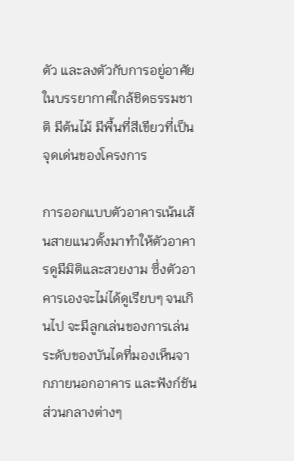ตัว และลงตัวกับการอยู่อาศัยในบรรยากาศใกล้ชิดธรรมชาติ มีต้นไม้ มีพื้นที่สีเขียวที่เป็นจุดเด่นของโครงการ

การออกแบบตัวอาคารเน้นเส้นสายแนวตั้งมาทำให้ตัวอาคารดูมีมิติและสวยงาม ซึ่งตัวอาคารเองจะไม่ได้ดูเรียบๆ จนเกินไป จะมีลูกเล่นของการเล่นระดับของบันไดที่มองเห็นจากภายนอกอาคาร และฟังก์ชันส่วนกลางต่างๆ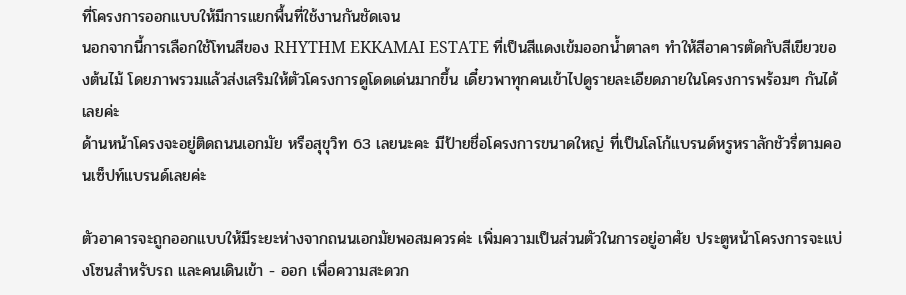ที่โครงการออกแบบให้มีการแยกพื้นที่ใช้งานกันชัดเจน
นอกจากนี้การเลือกใช้โทนสีของ RHYTHM EKKAMAI ESTATE ที่เป็นสีแดงเข้มออกน้ำตาลๆ ทำให้สีอาคารตัดกับสีเขียวของต้นไม้ โดยภาพรวมแล้วส่งเสริมให้ตัวโครงการดูโดดเด่นมากขึ้น เดี๋ยวพาทุกคนเข้าไปดูรายละเอียดภายในโครงการพร้อมๆ กันได้เลยค่ะ
ด้านหน้าโครงจะอยู่ติดถนนเอกมัย หรือสุขุวิท 63 เลยนะคะ มีป้ายชื่อโครงการขนาดใหญ่ ที่เป็นโลโก้แบรนด์หรูหราลักชัวรี่ตามคอนเซ็ปท์แบรนด์เลยค่ะ

ตัวอาคารจะถูกออกแบบให้มีระยะห่างจากถนนเอกมัยพอสมควรค่ะ เพิ่มความเป็นส่วนตัวในการอยู่อาศัย ประตูหน้าโครงการจะแบ่งโซนสำหรับรถ และคนเดินเข้า - ออก เพื่อความสะดวก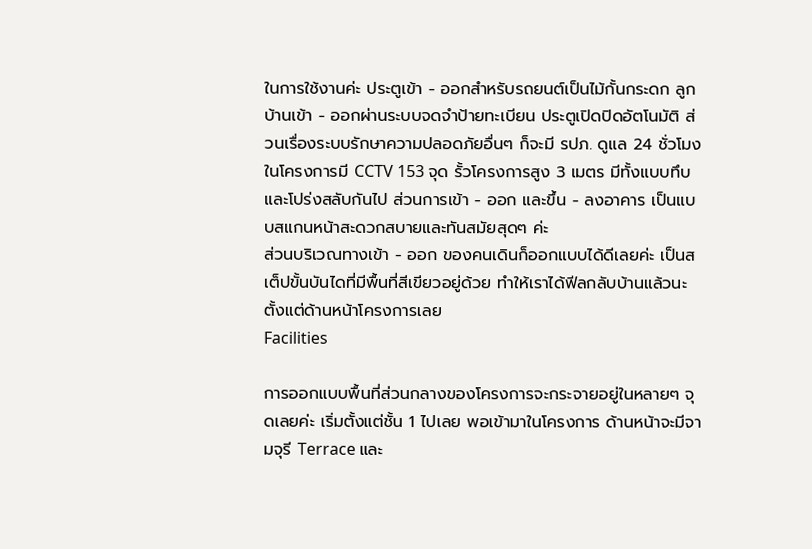ในการใช้งานค่ะ ประตูเข้า - ออกสำหรับรถยนต์เป็นไม้กั้นกระดก ลูกบ้านเข้า - ออกผ่านระบบจดจำป้ายทะเบียน ประตูเปิดปิดอัตโนมัติ ส่วนเรื่องระบบรักษาความปลอดภัยอื่นๆ ก็จะมี รปภ. ดูแล 24 ชั่วโมง ในโครงการมี CCTV 153 จุด รั้วโครงการสูง 3 เมตร มีทั้งแบบทึบและโปร่งสลับกันไป ส่วนการเข้า - ออก และขึ้น - ลงอาคาร เป็นแบบสแกนหน้าสะดวกสบายและทันสมัยสุดๆ ค่ะ
ส่วนบริเวณทางเข้า - ออก ของคนเดินก็ออกแบบได้ดีเลยค่ะ เป็นสเต็ปขั้นบันไดที่มีพื้นที่สีเขียวอยู่ด้วย ทำให้เราได้ฟีลกลับบ้านแล้วนะ ตั้งแต่ด้านหน้าโครงการเลย
Facilities

การออกแบบพื้นที่ส่วนกลางของโครงการจะกระจายอยู่ในหลายๆ จุดเลยค่ะ เริ่มตั้งแต่ชั้น 1 ไปเลย พอเข้ามาในโครงการ ด้านหน้าจะมีจามจุรี Terrace และ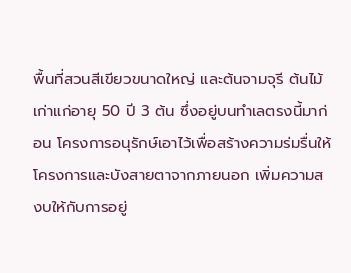พื้นที่สวนสีเขียวขนาดใหญ่ และต้นจามจุรี ต้นไม้เก่าแก่อายุ 50 ปี 3 ต้น ซึ่งอยู่บนทำเลตรงนี้มาก่อน โครงการอนุรักษ์เอาไว้เพื่อสร้างความร่มรื่นให้โครงการและบังสายตาจากภายนอก เพิ่มความสงบให้กับการอยู่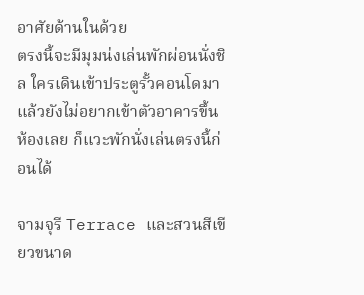อาศัยด้านในด้วย
ตรงนี้จะมีมุมน่งเล่นพักผ่อนนั่งชิล ใครเดินเข้าประตูรั้วคอนโดมาแล้วยังไม่อยากเข้าตัวอาคารขึ้นห้องเลย ก็แวะพักนั่งเล่นตรงนี้ก่อนได้

จามจุรี Terrace และสวนสีเขียวขนาด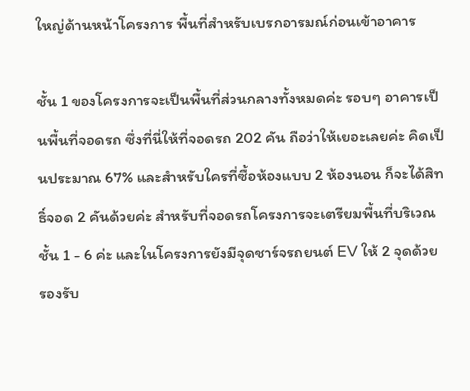ใหญ่ด้านหน้าโครงการ พื้นที่สำหรับเบรกอารมณ์ก่อนเข้าอาคาร

ชั้น 1 ของโครงการจะเป็นพื้นที่ส่วนกลางทั้งหมดค่ะ รอบๆ อาคารเป็นพื้นที่จอดรถ ซึ่งที่นี่ให้ที่จอดรถ 202 คัน ถือว่าให้เยอะเลยค่ะ คิดเป็นประมาณ 67% และสำหรับใครที่ซื้อห้องแบบ 2 ห้องนอน ก็จะได้สิทธิ์จอด 2 คันด้วยค่ะ สำหรับที่จอดรถโครงการจะเตรียมพื้นที่บริเวณชั้น 1 - 6 ค่ะ และในโครงการยังมีจุดชาร์จรถยนต์ EV ให้ 2 จุดด้วย รองรับ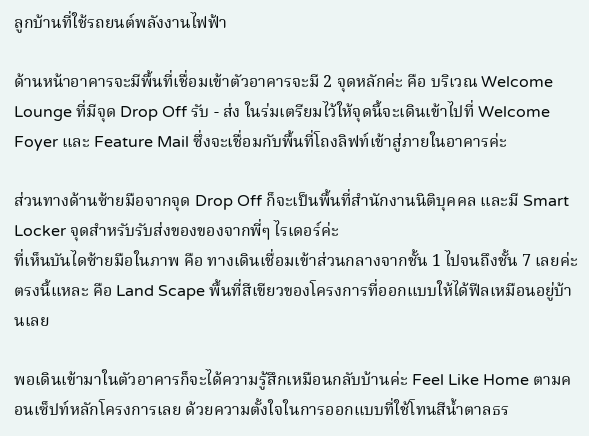ลูกบ้านที่ใช้รถยนต์พลังงานไฟฟ้า

ด้านหน้าอาคารจะมีพื้นที่เชื่อมเข้าตัวอาคารจะมี 2 จุดหลักค่ะ คือ บริเวณ Welcome Lounge ที่มีจุด Drop Off รับ - ส่ง ในร่มเตรียมไว้ให้จุดนี้จะเดินเข้าไปที่ Welcome Foyer และ Feature Mail ซึ่งจะเชื่อมกับพื้นที่โถงลิฟท์เข้าสู่ภายในอาคารค่ะ

ส่วนทางด้านซ้ายมือจากจุด Drop Off ก็จะเป็นพื้นที่สำนักงานนิติบุคคล และมี Smart Locker จุดสำหรับรับส่งของของจากพี่ๆ ไรเดอร์ค่ะ
ที่เห็นบันไดซ้ายมือในภาพ คือ ทางเดินเชื่อมเข้าส่วนกลางจากชั้น 1 ไปจนถึงชั้น 7 เลยค่ะ ตรงนี้แหละ คือ Land Scape พื้นที่สีเขียวของโครงการที่ออกแบบให้ได้ฟีลเหมือนอยู่บ้านเลย

พอเดินเข้ามาในตัวอาคารก็จะได้ความรู้สึกเหมือนกลับบ้านค่ะ Feel Like Home ตามคอนเซ็ปท์หลักโครงการเลย ด้วยความตั้งใจในการออกแบบที่ใช้โทนสีน้ำตาลธร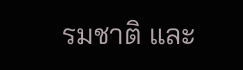รมชาติ และ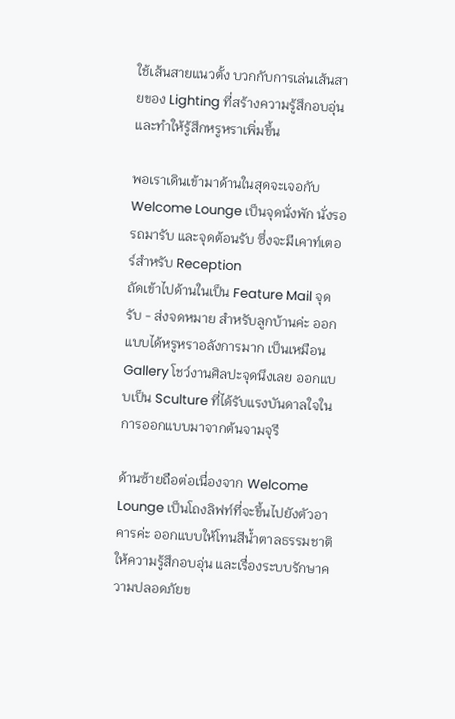ใช้เส้นสายแนวตั้ง บวกกับการเล่นเส้นสายของ Lighting ที่สร้างความรู้สึกอบอุ่น และทำให้รู้สึกหรูหราเพิ่มขึ้น

พอเราเดินเข้ามาด้านในสุดจะเจอกับ Welcome Lounge เป็นจุดนั่งพัก นั่งรอรถมารับ และจุดต้อนรับ ซึ่งจะมีเคาท์เตอร์สำหรับ Reception
ถัดเข้าไปด้านในเป็น Feature Mail จุดรับ - ส่งจดหมาย สำหรับลูกบ้านค่ะ ออกแบบได้หรูหราอลังการมาก เป็นเหมือน Gallery โชว์งานศิลปะจุดนึงเลย ออกแบบเป็น Sculture ที่ได้รับแรงบันดาลใจในการออกแบบมาจากต้นจามจุรี

ด้านซ้ายถือต่อเนื่องจาก Welcome Lounge เป็นโถงลิฟท์ที่จะขึ้นไปยังตัวอาคารค่ะ ออกแบบให้โทนสีน้ำตาลธรรมชาติ ให้ความรู้สึกอบอุ่น และเรื่องระบบรักษาความปลอดภัยข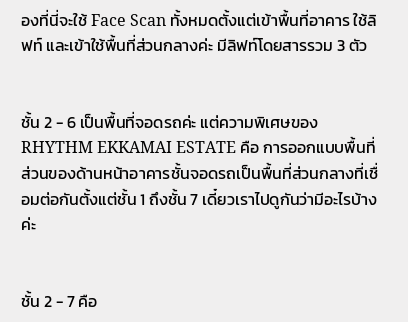องที่นี่จะใช้ Face Scan ทั้งหมดตั้งแต่เข้าพื้นที่อาคาร ใช้ลิฟท์ และเข้าใช้พื้นที่ส่วนกลางค่ะ มีลิฟท์โดยสารรวม 3 ตัว


ชั้น 2 - 6 เป็นพื้นที่จอดรถค่ะ แต่ความพิเศษของ RHYTHM EKKAMAI ESTATE คือ การออกแบบพื้นที่ส่วนของด้านหน้าอาคารชั้นจอดรถเป็นพื้นที่ส่วนกลางที่เชื่อมต่อกันตั้งแต่ชั้น 1 ถึงชั้น 7 เดี๋ยวเราไปดูกันว่ามีอะไรบ้างค่ะ


ชั้น 2 - 7 คือ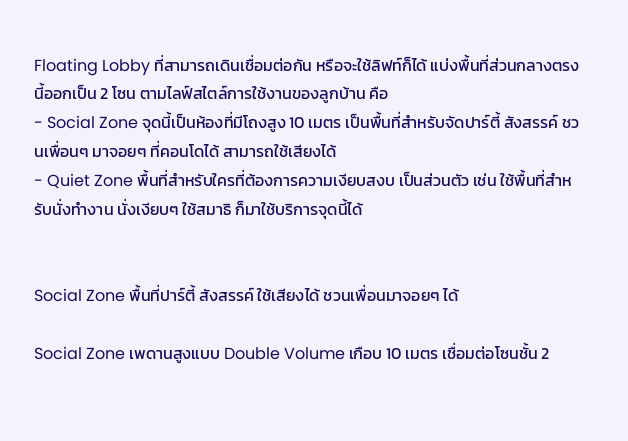Floating Lobby ที่สามารถเดินเชื่อมต่อกัน หรือจะใช้ลิฟท์ก็ได้ แบ่งพื้นที่ส่วนกลางตรงนี้ออกเป็น 2 โซน ตามไลฟ์สไตล์การใช้งานของลูกบ้าน คือ
- Social Zone จุดนี้เป็นห้องที่มีโถงสูง 10 เมตร เป็นพื้นที่สำหรับจัดปาร์ตี้ สังสรรค์ ชวนเพื่อนๆ มาจอยๆ ที่คอนโดได้ สามารถใช้เสียงได้
- Quiet Zone พื้นที่สำหรับใครที่ต้องการความเงียบสงบ เป็นส่วนตัว เช่น ใช้พื้นที่สำหรับนั่งทำงาน นั่งเงียบๆ ใช้สมาธิ ก็มาใช้บริการจุดนี้ได้


Social Zone พื้นที่ปาร์ตี้ สังสรรค์ ใช้เสียงได้ ชวนเพื่อนมาจอยๆ ได้

Social Zone เพดานสูงแบบ Double Volume เกือบ 10 เมตร เชื่อมต่อโซนชั้น 2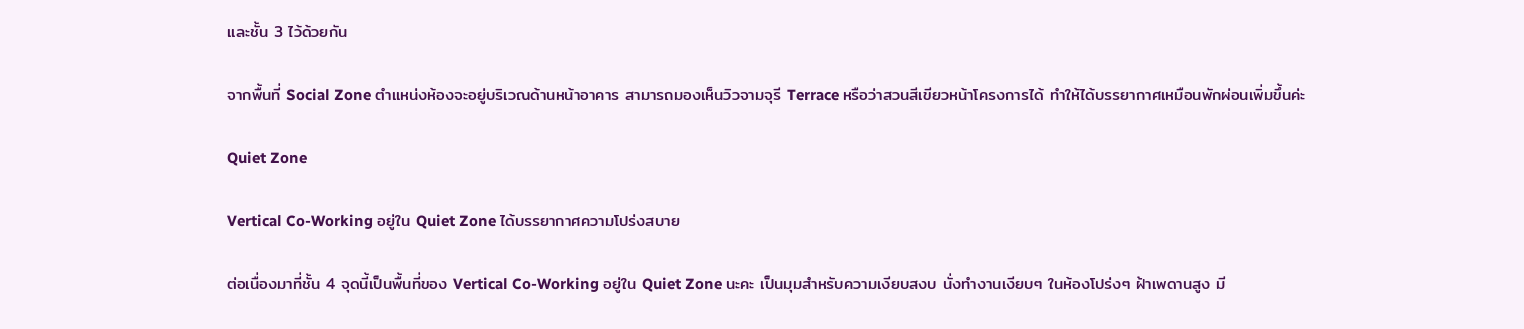และชั้น 3 ไว้ด้วยกัน

จากพื้นที่ Social Zone ตำแหน่งห้องจะอยู่บริเวณด้านหน้าอาคาร สามารถมองเห็นวิวจามจุรี Terrace หรือว่าสวนสีเขียวหน้าโครงการได้ ทำให้ได้บรรยากาศเหมือนพักผ่อนเพิ่มขึ้นค่ะ

Quiet Zone

Vertical Co-Working อยู่ใน Quiet Zone ได้บรรยากาศความโปร่งสบาย

ต่อเนื่องมาที่ชั้น 4 จุดนี้เป็นพื้นที่ของ Vertical Co-Working อยู่ใน Quiet Zone นะคะ เป็นมุมสำหรับความเงียบสงบ นั่งทำงานเงียบๆ ในห้องโปร่งๆ ฝ้าเพดานสูง มี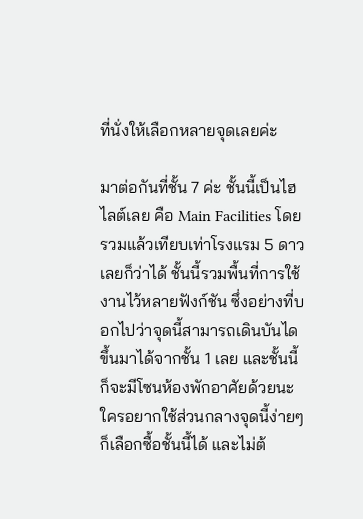ที่นั่งให้เลือกหลายจุดเลยค่ะ

มาต่อกันที่ชั้น 7 ค่ะ ชั้นนี้เป็นไฮไลต์เลย คือ Main Facilities โดยรวมแล้วเทียบเท่าโรงแรม 5 ดาวเลยก็ว่าได้ ชั้นนี้รวมพื้นที่การใช้งานไว้หลายฟังก์ชัน ซึ่งอย่างที่บอกไปว่าจุดนี้สามารถเดินบันไดขึ้นมาได้จากชั้น 1 เลย และชั้นนี้ก็จะมีโซนห้องพักอาศัยด้วยนะ ใครอยากใช้ส่วนกลางจุดนี้ง่ายๆ ก็เลือกซื้อชั้นนี้ได้ และไม่ต้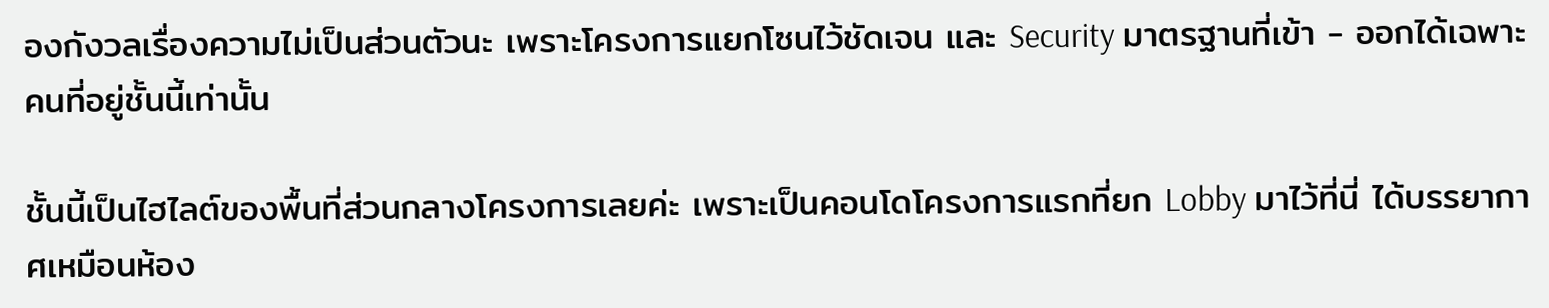องกังวลเรื่องความไม่เป็นส่วนตัวนะ เพราะโครงการแยกโซนไว้ชัดเจน และ Security มาตรฐานที่เข้า - ออกได้เฉพาะคนที่อยู่ชั้นนี้เท่านั้น

ชั้นนี้เป็นไฮไลต์ของพื้นที่ส่วนกลางโครงการเลยค่ะ เพราะเป็นคอนโดโครงการแรกที่ยก Lobby มาไว้ที่นี่ ได้บรรยากาศเหมือนห้อง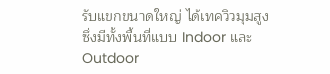รับแขกขนาดใหญ่ ได้เทควิวมุมสูง ซึ่งมีทั้งพื้นที่แบบ Indoor และ Outdoor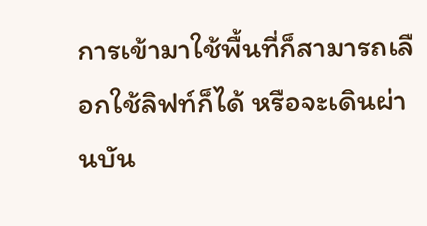การเข้ามาใช้พื้นที่ก็สามารถเลือกใช้ลิฟท์ก็ได้ หรือจะเดินผ่านบัน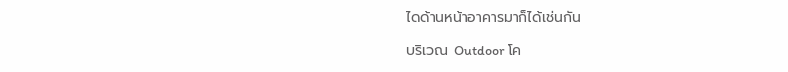ไดด้านหน้าอาคารมาก็ได้เช่นกัน

บริเวณ Outdoor โค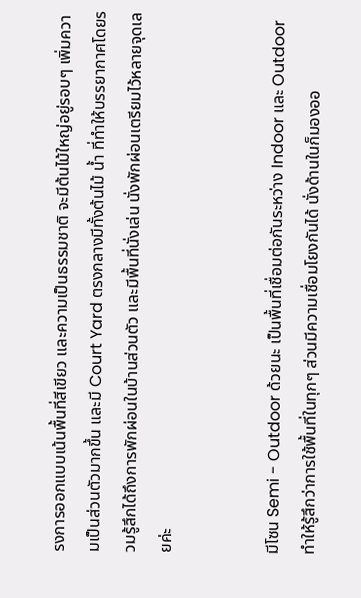รงการออกแบบเน้นพื้นที่สีเขียว และความเป็นธรรมชาติ จะมีต้นไม้ใหญ่อยู่รอบๆ เพิ่มความเป็นส่วนตัวมากขึ้น และมี Court Yard ตรงกลางมีทั้งต้นไม้ น้ำ ที่ทำให้บรรยากาศโดยรวมรู้สึกได้ถึงการพักผ่อนในบ้านส่วนตัว และมีพื้นที่นั่งเล่น นั่งพักผ่อนเตรียมไว้หลายจุดเลยค่ะ


มีโซน Semi - Outdoor ด้วยนะ เป็นพื้นที่เชื่อมต่อกันระหว่าง Indoor และ Outdoor ทำให้รู้สึกว่าการใช้พื้นที่ในทุกๆ ส่วนมีความเชื่อมโยงกันได้ นั่งด้านในก็มองออ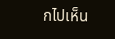กไปเห็น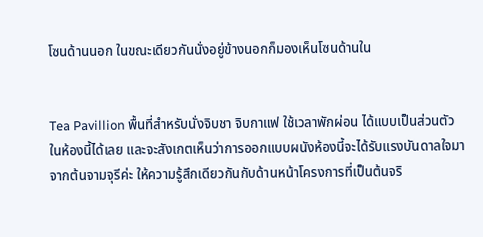โซนด้านนอก ในขณะเดียวกันนั่งอยู่ข้างนอกก็มองเห็นโซนด้านใน


Tea Pavillion พื้นที่สำหรับนั่งจิบชา จิบกาแฟ ใช้เวลาพักผ่อน ได้แบบเป็นส่วนตัวในห้องนี้ได้เลย และจะสังเกตเห็นว่าการออกแบบผนังห้องนี้จะได้รับแรงบันดาลใจมาจากต้นจามจุรีค่ะ ให้ความรู้สึกเดียวกันกับด้านหน้าโครงการที่เป็นต้นจริ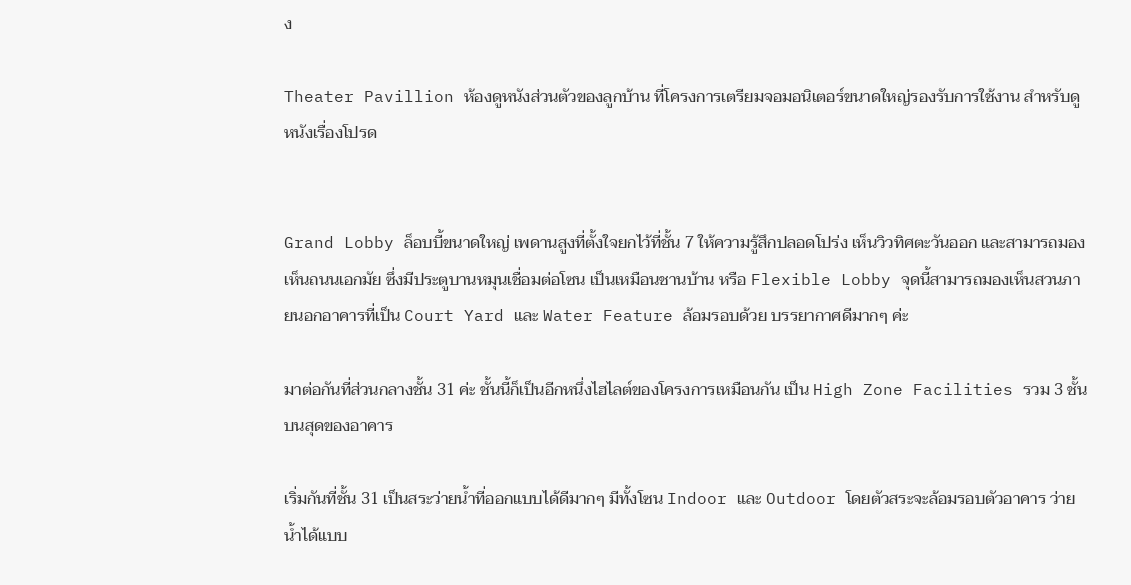ง

Theater Pavillion ห้องดูหนังส่วนตัวของลูกบ้าน ที่โครงการเตรียมจอมอนิเตอร์ขนาดใหญ่รองรับการใช้งาน สำหรับดูหนังเรื่องโปรด


Grand Lobby ล็อบบี้ขนาดใหญ่ เพดานสูงที่ตั้งใจยกไว้ที่ชั้น 7 ให้ความรู้สึกปลอดโปร่ง เห็นวิวทิศตะวันออก และสามารถมองเห็นถนนเอกมัย ซึ่งมีประตูบานหมุนเชื่อมต่อโซน เป็นเหมือนชานบ้าน หรือ Flexible Lobby จุดนี้สามารถมองเห็นสวนภายนอกอาคารที่เป็น Court Yard และ Water Feature ล้อมรอบด้วย บรรยากาศดีมากๆ ค่ะ

มาต่อกันที่ส่วนกลางชั้น 31 ค่ะ ชั้นนี้ก็เป็นอีกหนึ่งไฮไลต์ของโครงการเหมือนกัน เป็น High Zone Facilities รวม 3 ชั้นบนสุดของอาคาร

เริ่มกันที่ชั้น 31 เป็นสระว่ายน้ำที่ออกแบบได้ดีมากๆ มีทั้งโซน Indoor และ Outdoor โดยตัวสระจะล้อมรอบตัวอาคาร ว่ายน้ำได้แบบ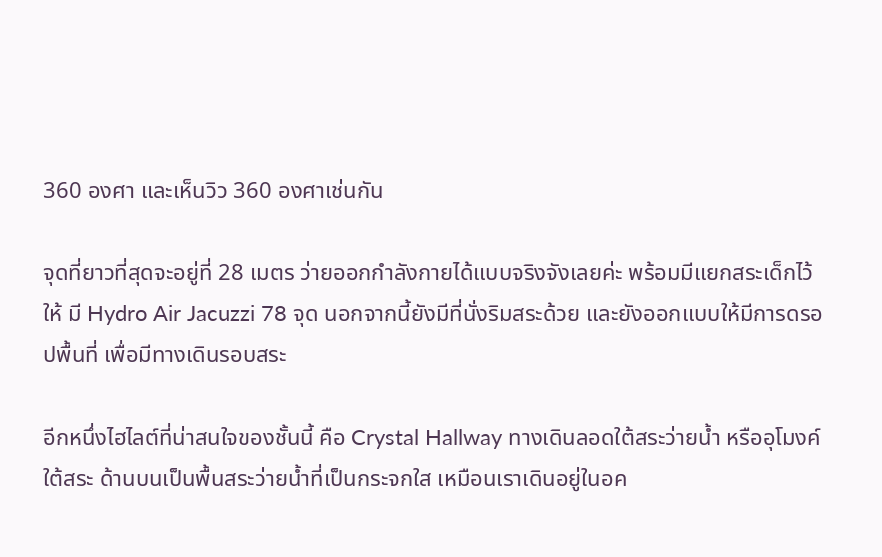360 องศา และเห็นวิว 360 องศาเช่นกัน

จุดที่ยาวที่สุดจะอยู่ที่ 28 เมตร ว่ายออกกำลังกายได้แบบจริงจังเลยค่ะ พร้อมมีแยกสระเด็กไว้ให้ มี Hydro Air Jacuzzi 78 จุด นอกจากนี้ยังมีที่นั่งริมสระด้วย และยังออกแบบให้มีการดรอปพื้นที่ เพื่อมีทางเดินรอบสระ

อีกหนึ่งไฮไลต์ที่น่าสนใจของชั้นนี้ คือ Crystal Hallway ทางเดินลอดใต้สระว่ายน้ำ หรืออุโมงค์ใต้สระ ด้านบนเป็นพื้นสระว่ายน้ำที่เป็นกระจกใส เหมือนเราเดินอยู่ในอค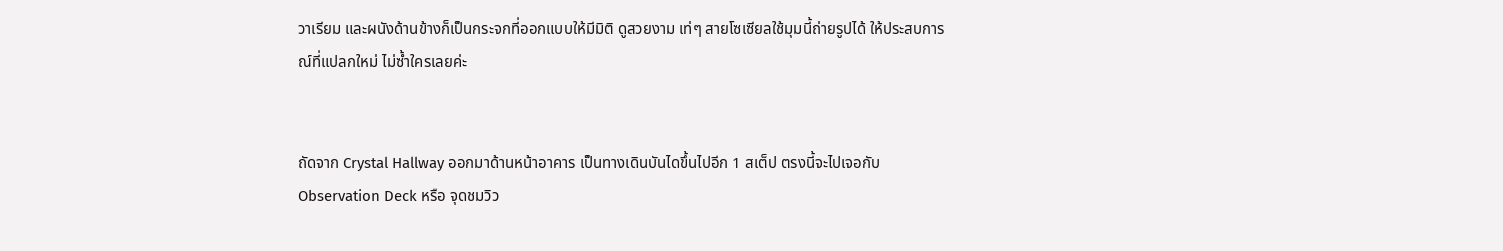วาเรียม และผนังด้านข้างก็เป็นกระจกที่ออกแบบให้มีมิติ ดูสวยงาม เท่ๆ สายโซเซียลใช้มุมนี้ถ่ายรูปได้ ให้ประสบการณ์ที่แปลกใหม่ ไม่ซ้ำใครเลยค่ะ


ถัดจาก Crystal Hallway ออกมาด้านหน้าอาคาร เป็นทางเดินบันไดขึ้นไปอีก 1 สเต็ป ตรงนี้จะไปเจอกับ Observation Deck หรือ จุดชมวิว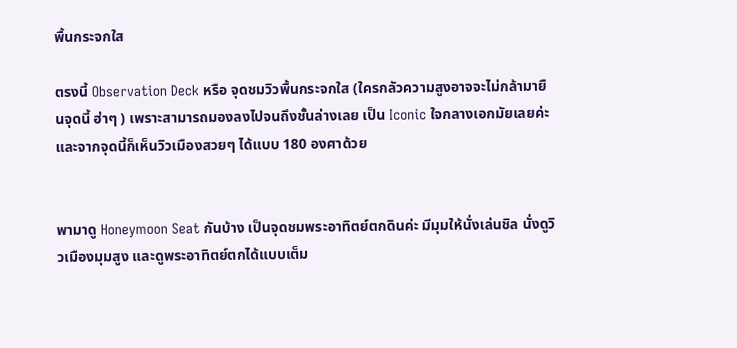พื้นกระจกใส

ตรงนี้ Observation Deck หรือ จุดชมวิวพื้นกระจกใส (ใครกลัวความสูงอาจจะไม่กล้ามายืนจุดนี้ ฮ่าๆ ) เพราะสามารถมองลงไปจนถึงชั้นล่างเลย เป็น Iconic ใจกลางเอกมัยเลยค่ะ และจากจุดนี้ก็เห็นวิวเมืองสวยๆ ได้แบบ 180 องศาด้วย


พามาดู Honeymoon Seat กันบ้าง เป็นจุดชมพระอาทิตย์ตกดินค่ะ มีมุมให้นั่งเล่นชิล นั่งดูวิวเมืองมุมสูง และดูพระอาทิตย์ตกได้แบบเต็ม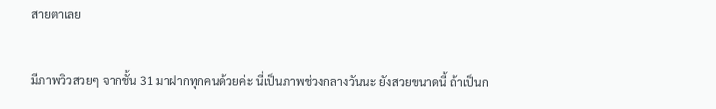สายตาเลย


มีภาพวิวสวยๆ จากชั้น 31 มาฝากทุกคนด้วยค่ะ นี่เป็นภาพช่วงกลางวันนะ ยังสวยขนาดนี้ ถ้าเป็นก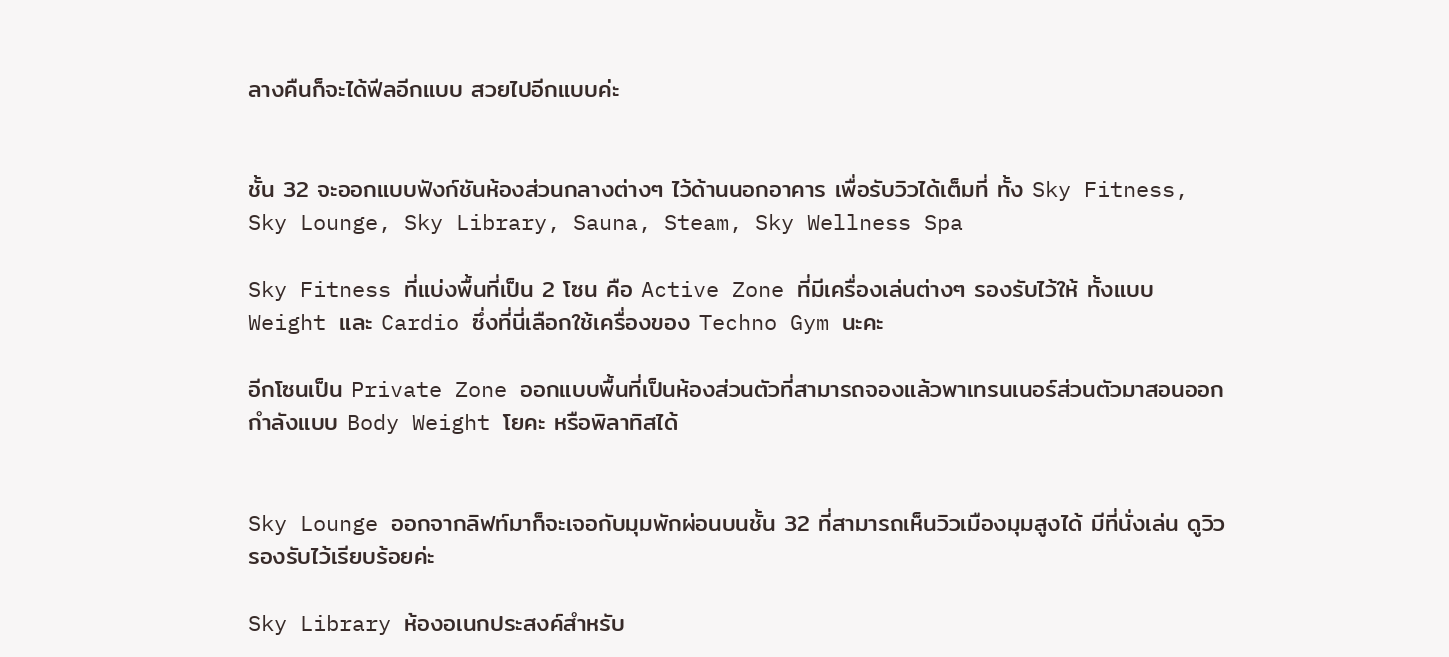ลางคืนก็จะได้ฟีลอีกแบบ สวยไปอีกแบบค่ะ


ชั้น 32 จะออกแบบฟังก์ชันห้องส่วนกลางต่างๆ ไว้ด้านนอกอาคาร เพื่อรับวิวได้เต็มที่ ทั้ง Sky Fitness, Sky Lounge, Sky Library, Sauna, Steam, Sky Wellness Spa

Sky Fitness ที่แบ่งพื้นที่เป็น 2 โซน คือ Active Zone ที่มีเครื่องเล่นต่างๆ รองรับไว้ให้ ทั้งแบบ Weight และ Cardio ซึ่งที่นี่เลือกใช้เครื่องของ Techno Gym นะคะ

อีกโซนเป็น Private Zone ออกแบบพื้นที่เป็นห้องส่วนตัวที่สามารถจองแล้วพาเทรนเนอร์ส่วนตัวมาสอนออกกำลังแบบ Body Weight โยคะ หรือพิลาทิสได้


Sky Lounge ออกจากลิฟท์มาก็จะเจอกับมุมพักผ่อนบนชั้น 32 ที่สามารถเห็นวิวเมืองมุมสูงได้ มีที่นั่งเล่น ดูวิวรองรับไว้เรียบร้อยค่ะ

Sky Library ห้องอเนกประสงค์สำหรับ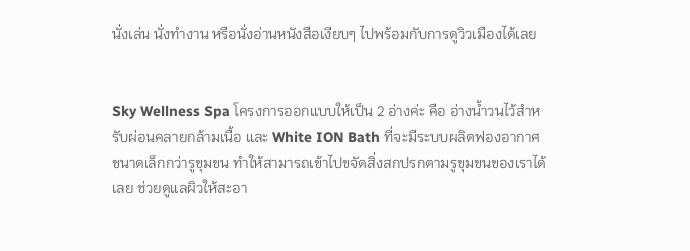นั่งเล่น นั่งทำงาน หรือนั่งอ่านหนังสือเงียบๆ ไปพร้อมกับการดูวิวเมืองได้เลย


Sky Wellness Spa โครงการออกแบบให้เป็น 2 อ่างค่ะ คือ อ่างน้ำวนไว้สำหรับผ่อนคลายกล้ามเนื้อ และ White ION Bath ที่จะมีระบบผลิตฟองอากาศขนาดเล็กกว่ารูขุมขน ทำให้สามารถเข้าไปขจัดสิ่งสกปรกตามรูขุมขนของเราได้เลย ช่วยดูแลผิวให้สะอา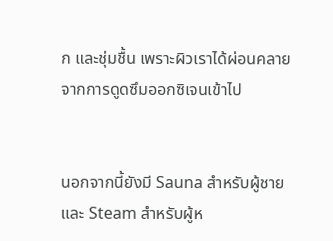ก และชุ่มชื้น เพราะผิวเราได้ผ่อนคลายจากการดูดซึมออกซิเจนเข้าไป


นอกจากนี้ยังมี Sauna สำหรับผู้ชาย และ Steam สำหรับผู้ห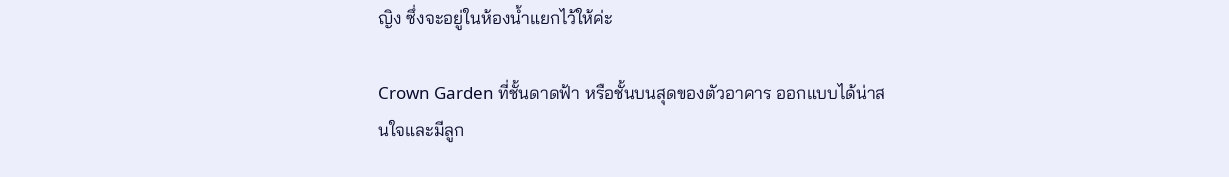ญิง ซึ่งจะอยู่ในห้องน้ำแยกไว้ให้ค่ะ

Crown Garden ที่ชั้นดาดฟ้า หรือชั้นบนสุดของตัวอาคาร ออกแบบได้น่าสนใจและมีลูก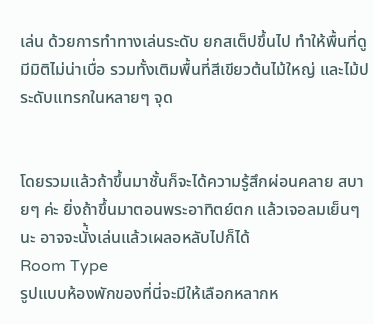เล่น ด้วยการทำทางเล่นระดับ ยกสเต็ปขึ้นไป ทำให้พื้นที่ดูมีมิติไม่น่าเบื่อ รวมทั้งเติมพื้นที่สีเขียวต้นไม้ใหญ่ และไม้ประดับแทรกในหลายๆ จุด


โดยรวมแล้วถ้าขึ้นมาชั้นก็จะได้ความรู้สึกผ่อนคลาย สบายๆ ค่ะ ยิ่งถ้าขึ้นมาตอนพระอาทิตย์ตก แล้วเจอลมเย็นๆ นะ อาจจะนั่้งเล่นแล้วเผลอหลับไปก็ได้
Room Type
รูปแบบห้องพักของที่นี่จะมีให้เลือกหลากห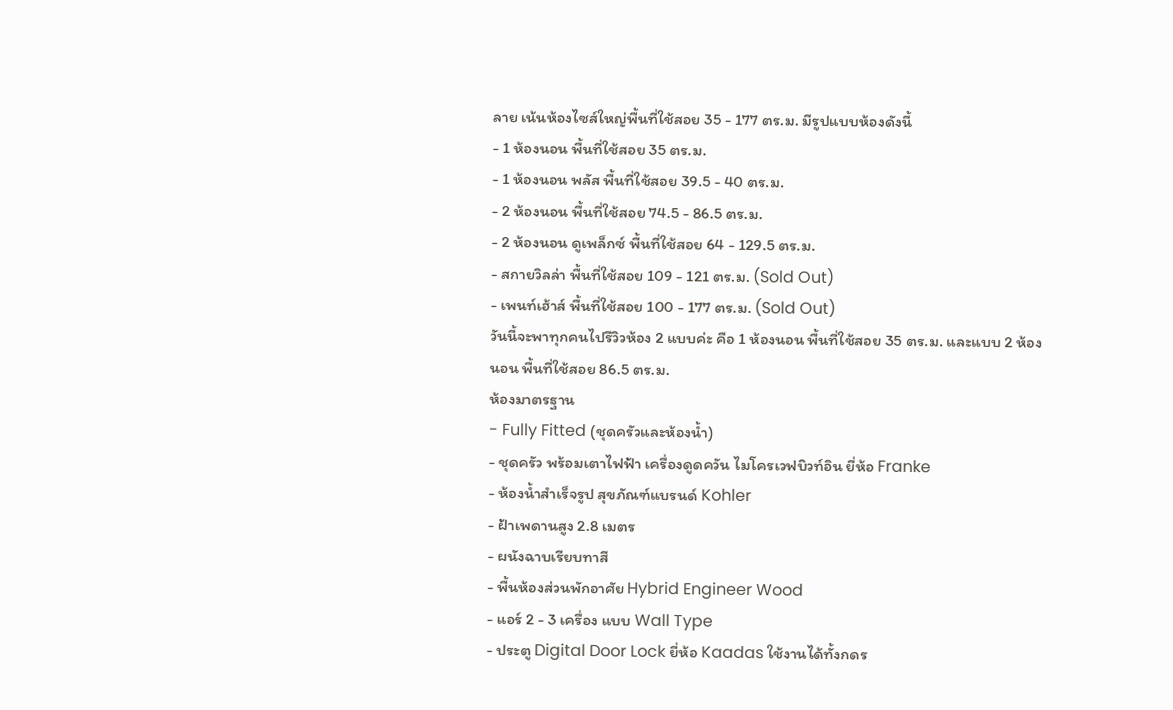ลาย เน้นห้องไซส์ใหญ่พื้นที่ใช้สอย 35 - 177 ตร.ม. มีรูปแบบห้องดังนี้
- 1 ห้องนอน พื้นที่ใช้สอย 35 ตร.ม.
- 1 ห้องนอน พลัส พื้นที่ใช้สอย 39.5 - 40 ตร.ม.
- 2 ห้องนอน พื้นที่ใช้สอย 74.5 - 86.5 ตร.ม.
- 2 ห้องนอน ดูเพล็กซ์ พื้นที่ใช้สอย 64 - 129.5 ตร.ม.
- สกายวิลล่า พื้นที่ใช้สอย 109 - 121 ตร.ม. (Sold Out)
- เพนท์เฮ้าส์ พื้นที่ใช้สอย 100 - 177 ตร.ม. (Sold Out)
วันนี้จะพาทุกคนไปรีวิวห้อง 2 แบบค่ะ คือ 1 ห้องนอน พื้นที่ใช้สอย 35 ตร.ม. และแบบ 2 ห้องนอน พื้นที่ใช้สอย 86.5 ตร.ม.
ห้องมาตรฐาน
- Fully Fitted (ชุดครัวและห้องน้ำ)
- ชุดครัว พร้อมเตาไฟฟ้า เครื่องดูดควัน ไมโครเวฟบิวท์อิน ยี่ห้อ Franke
- ห้องน้ำสำเร็จรูป สุขภัณฑ์แบรนด์ Kohler
- ฝ้าเพดานสูง 2.8 เมตร
- ผนังฉาบเรียบทาสี
- พื้นห้องส่วนพักอาศัย Hybrid Engineer Wood
- แอร์ 2 - 3 เครื่อง แบบ Wall Type
- ประตู Digital Door Lock ยี่ห้อ Kaadas ใช้งานได้ทั้งกดร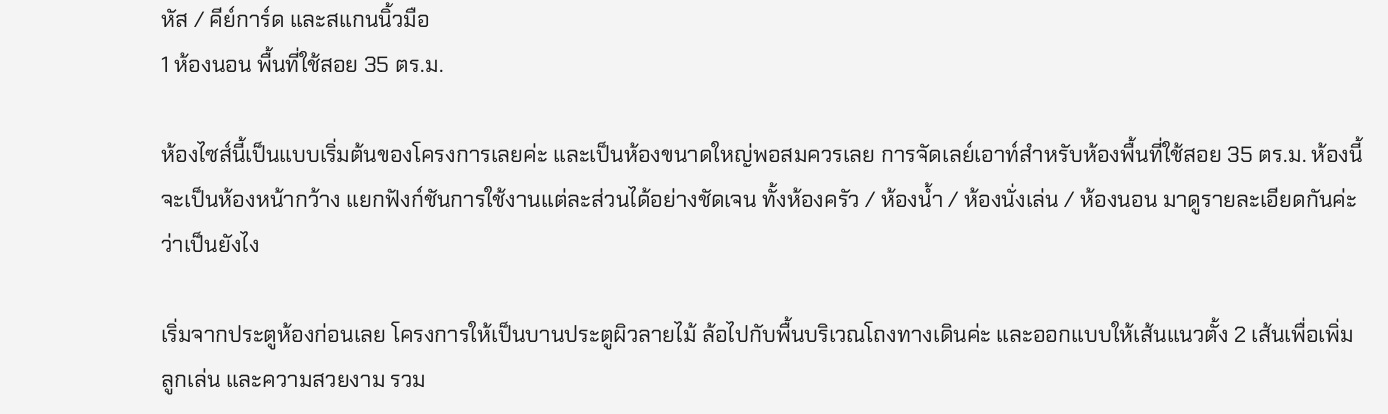หัส / คีย์การ์ด และสแกนนิ้วมือ
1 ห้องนอน พื้นที่ใช้สอย 35 ตร.ม.

ห้องไซส์นี้เป็นแบบเริ่มต้นของโครงการเลยค่ะ และเป็นห้องขนาดใหญ่พอสมควรเลย การจัดเลย์เอาท์สำหรับห้องพื้นที่ใช้สอย 35 ตร.ม. ห้องนี้จะเป็นห้องหน้ากว้าง แยกฟังก์ชันการใช้งานแต่ละส่วนได้อย่างชัดเจน ทั้งห้องครัว / ห้องน้ำ / ห้องนั่งเล่น / ห้องนอน มาดูรายละเอียดกันค่ะว่าเป็นยังไง

เริ่มจากประตูห้องก่อนเลย โครงการให้เป็นบานประตูผิวลายไม้ ล้อไปกับพื้นบริเวณโถงทางเดินค่ะ และออกแบบให้เส้นแนวตั้ง 2 เส้นเพื่อเพิ่มลูกเล่น และความสวยงาม รวม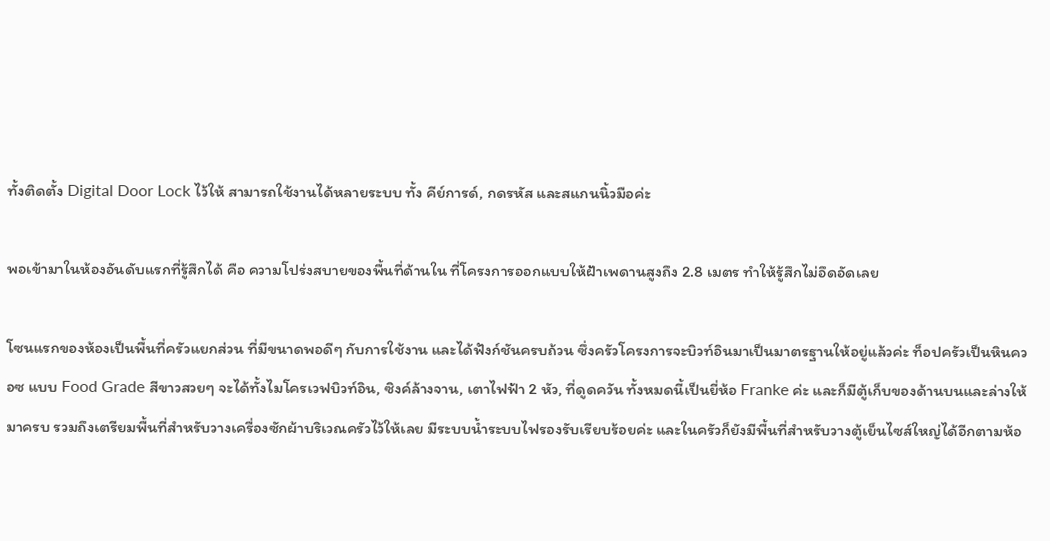ทั้งติดตั้ง Digital Door Lock ไว้ให้ สามารถใช้งานได้หลายระบบ ทั้ง คีย์การด์, กดรหัส และสแกนนิ้วมือค่ะ

พอเข้ามาในห้องอันดับแรกที่รู้สึกได้ คือ ความโปร่งสบายของพื้นที่ด้านใน ที่โครงการออกแบบให้ฝ้าเพดานสูงถึง 2.8 เมตร ทำให้รู้สึกไม่อึดอัดเลย

โซนแรกของห้องเป็นพื้นที่ครัวแยกส่วน ที่มีขนาดพอดีๆ กับการใช้งาน และได้ฟังก์ชันครบถ้วน ซึ่งครัวโครงการจะบิวท์อินมาเป็นมาตรฐานให้อยู่แล้วค่ะ ท็อปครัวเป็นหินควอซ แบบ Food Grade สีขาวสวยๆ จะได้ทั้งไมโครเวฟบิวท์อิน, ซิงค์ล้างจาน, เตาไฟฟ้า 2 หัว, ที่ดูดควัน ทั้งหมดนี้เป็นยี่ห้อ Franke ค่ะ และก็มีตู้เก็บของด้านบนและล่างให้มาครบ รวมถึงเตรียมพื้นที่สำหรับวางเครื่องซักผ้าบริเวณครัวไว้ให้เลย มีระบบน้ำระบบไฟรองรับเรียบร้อยค่ะ และในครัวก็ยังมีพื้นที่สำหรับวางตู้เย็นไซส์ใหญ่ได้อีกตามห้อ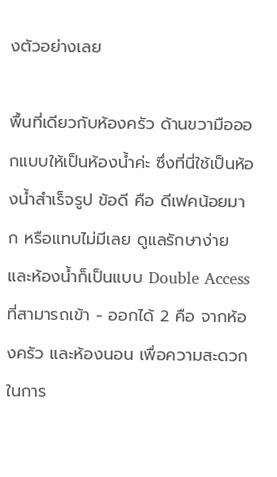งตัวอย่างเลย

พื้นที่เดียวกับห้องครัว ด้านขวามือออกแบบให้เป็นห้องน้ำค่ะ ซึ่งที่นี่ใช้เป็นห้องน้ำสำเร็จรูป ข้อดี คือ ดีเฟคน้อยมาก หรือแทบไม่มีเลย ดูแลรักษาง่าย และห้องน้ำก็เป็นแบบ Double Access ที่สามารถเข้า - ออกได้ 2 คือ จากห้องครัว และห้องนอน เพื่อความสะดวกในการ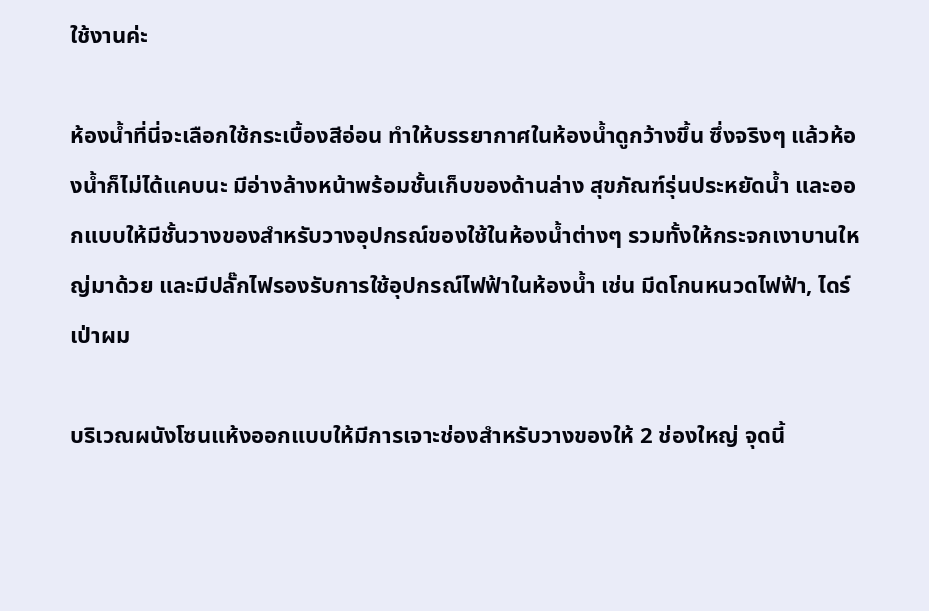ใช้งานค่ะ

ห้องน้ำที่นี่จะเลือกใช้กระเบื้องสีอ่อน ทำให้บรรยากาศในห้องน้ำดูกว้างขึ้น ซึ่งจริงๆ แล้วห้องน้ำก็ไม่ได้แคบนะ มีอ่างล้างหน้าพร้อมชั้นเก็บของด้านล่าง สุขภัณฑ์รุ่นประหยัดน้ำ และออกแบบให้มีชั้นวางของสำหรับวางอุปกรณ์ของใช้ในห้องน้ำต่างๆ รวมทั้งให้กระจกเงาบานใหญ่มาด้วย และมีปลั๊กไฟรองรับการใช้อุปกรณ์ไฟฟ้าในห้องน้ำ เช่น มีดโกนหนวดไฟฟ้า, ไดร์เป่าผม

บริเวณผนังโซนแห้งออกแบบให้มีการเจาะช่องสำหรับวางของให้ 2 ช่องใหญ่ จุดนี้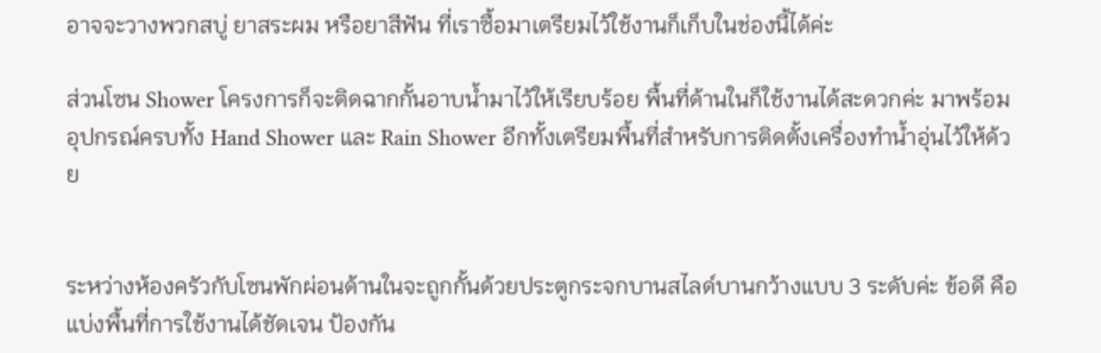อาจจะวางพวกสบู่ ยาสระผม หรือยาสีฟัน ที่เราซื้อมาเตรียมไว้ใช้งานก็เก็บในช่องนี้ได้ค่ะ

ส่วนโซน Shower โครงการก็จะติดฉากกั้นอาบน้ำมาไว้ให้เรียบร้อย พื้นที่ด้านในก็ใช้งานได้สะดวกค่ะ มาพร้อมอุปกรณ์ครบทั้ง Hand Shower และ Rain Shower อีกทั้งเตรียมพื้นที่สำหรับการติดตั้งเครื่องทำน้ำอุ่นไว้ให้ด้วย


ระหว่างห้องครัวกับโซนพักผ่อนด้านในจะถูกกั้นด้วยประตูกระจกบานสไลด์บานกว้างแบบ 3 ระดับค่ะ ข้อดี คือ แบ่งพื้นที่การใช้งานได้ชัดเจน ป้องกัน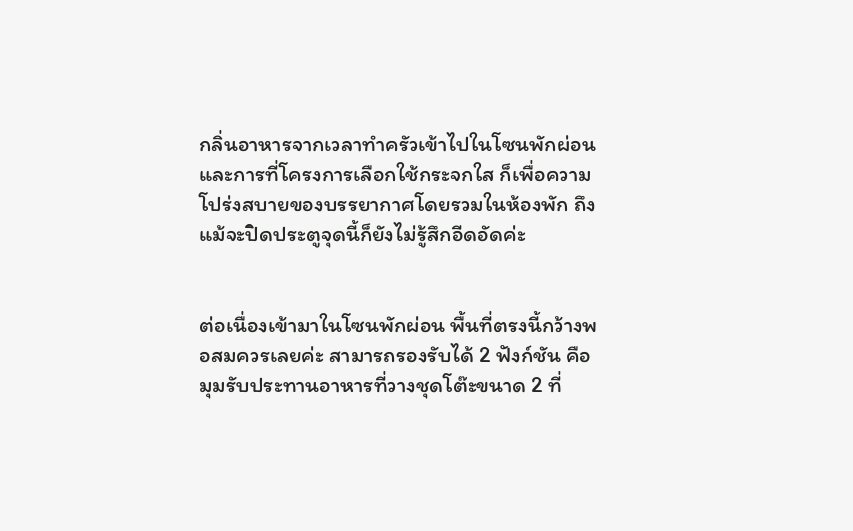กลิ่นอาหารจากเวลาทำครัวเข้าไปในโซนพักผ่อน และการที่โครงการเลือกใช้กระจกใส ก็เพื่อความโปร่งสบายของบรรยากาศโดยรวมในห้องพัก ถึงแม้จะปิดประตูจุดนี้ก็ยังไม่รู้สึกอีดอัดค่ะ


ต่อเนื่องเข้ามาในโซนพักผ่อน พื้นที่ตรงนี้กว้างพอสมควรเลยค่ะ สามารถรองรับได้ 2 ฟังก์ชัน คือ มุมรับประทานอาหารที่วางชุดโต๊ะขนาด 2 ที่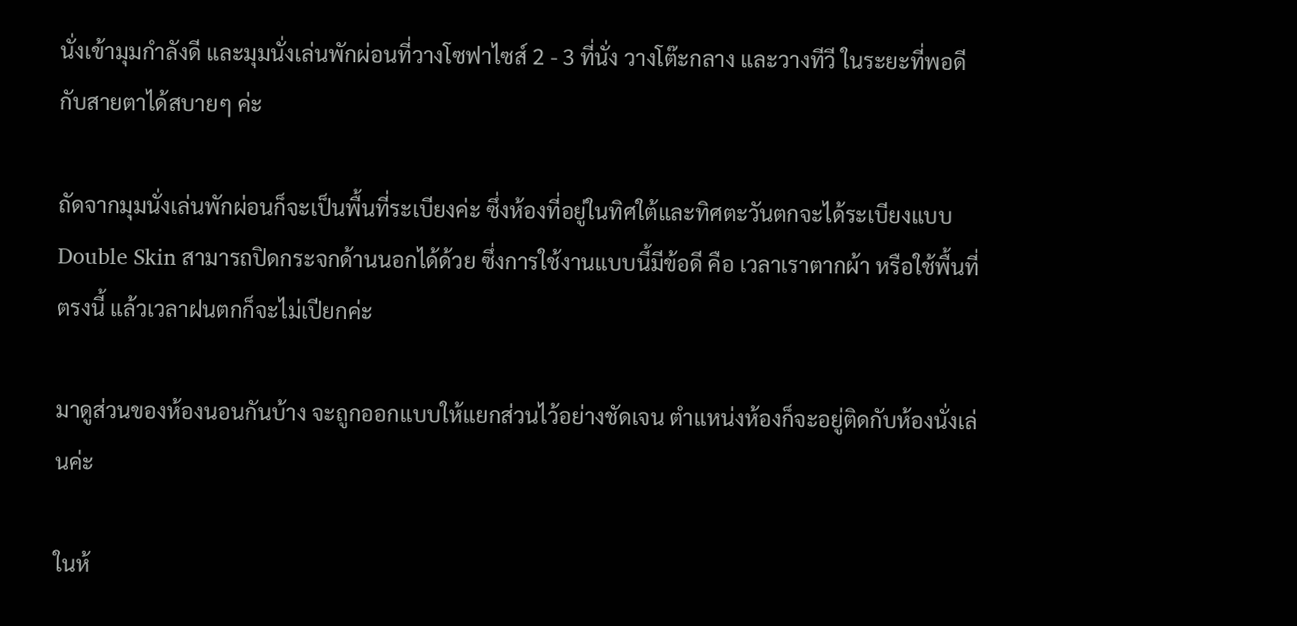นั่งเข้ามุมกำลังดี และมุมนั่งเล่นพักผ่อนที่วางโซฟาไซส์ 2 - 3 ที่นั่ง วางโต๊ะกลาง และวางทีวี ในระยะที่พอดีกับสายตาได้สบายๆ ค่ะ

ถัดจากมุมนั่งเล่นพักผ่อนก็จะเป็นพื้นที่ระเบียงค่ะ ซึ่งห้องที่อยู่ในทิศใต้และทิศตะวันตกจะได้ระเบียงแบบ Double Skin สามารถปิดกระจกด้านนอกได้ด้วย ซึ่งการใช้งานแบบนี้มีข้อดี คือ เวลาเราตากผ้า หรือใช้พื้นที่ตรงนี้ แล้วเวลาฝนตกก็จะไม่เปียกค่ะ

มาดูส่วนของห้องนอนกันบ้าง จะถูกออกแบบให้แยกส่วนไว้อย่างชัดเจน ตำแหน่งห้องก็จะอยู่ติดกับห้องนั่งเล่นค่ะ

ในห้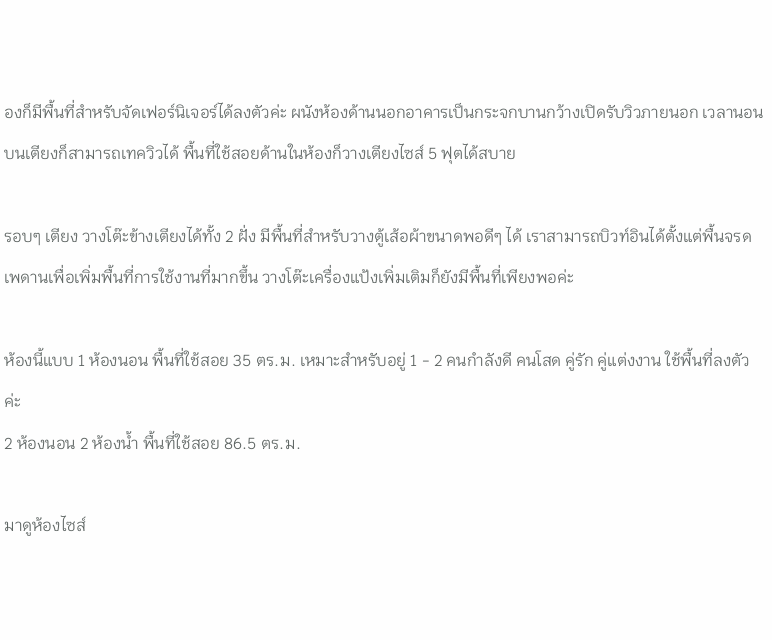องก็มีพื้นที่สำหรับจัดเฟอร์นิเจอร์ได้ลงตัวค่ะ ผนังห้องด้านนอกอาคารเป็นกระจกบานกว้างเปิดรับวิวภายนอก เวลานอนบนเตียงก็สามารถเทควิวได้ พื้นที่ใช้สอยด้านในห้องก็วางเตียงไซส์ 5 ฟุตได้สบาย

รอบๆ เตียง วางโต๊ะข้างเตียงได้ทั้ง 2 ฝั่ง มีพื้นที่สำหรับวางตู้เส้อผ้าขนาดพอดีๆ ได้ เราสามารถบิวท์อินได้ตั้งแต่พื้นจรดเพดานเพื่อเพิ่มพื้นที่การใช้งานที่มากขึ้น วางโต๊ะเครื่องแป้งเพิ่มเติมก็ยังมีพื้นที่เพียงพอค่ะ

ห้องนี้แบบ 1 ห้องนอน พื้นที่ใช้สอย 35 ตร.ม. เหมาะสำหรับอยู่ 1 - 2 คนกำลังดี คนโสด คู่รัก คู่แต่งงาน ใช้พื้นที่ลงตัวค่ะ
2 ห้องนอน 2 ห้องน้ำ พื้นที่ใช้สอย 86.5 ตร.ม.

มาดูห้องไซส์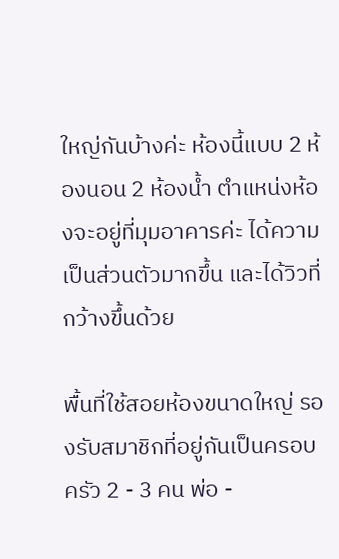ใหญ่กันบ้างค่ะ ห้องนี้แบบ 2 ห้องนอน 2 ห้องน้ำ ตำแหน่งห้องจะอยู่ที่มุมอาคารค่ะ ได้ความเป็นส่วนตัวมากขึ้น และได้วิวที่กว้างขึ้นด้วย

พื้นที่ใช้สอยห้องขนาดใหญ่ รองรับสมาชิกที่อยู่กันเป็นครอบครัว 2 - 3 คน พ่อ -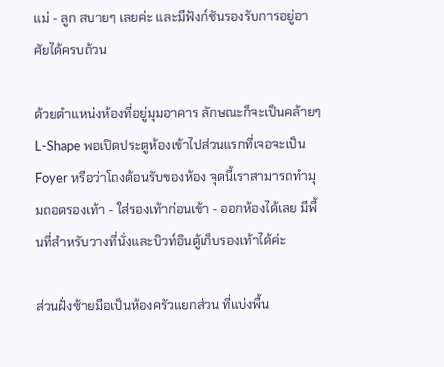แม่ - ลูก สบายๆ เลยค่ะ และมีฟังก์ชันรองรับการอยู่อาศัยได้ครบถ้วน

ด้วยตำแหน่งห้องที่อยู่มุมอาคาร ลักษณะก็จะเป็นคล้ายๆ L-Shape พอเปิดประตูห้องเข้าไปส่วนแรกที่เจอจะเป็น Foyer หรือว่าโถงต้อนรับของห้อง จุดนี้เราสามารถทำมุมถอดรองเท้า - ใส่รองเท้าก่อนเข้า - ออกห้องได้เลย มีพื้นที่สำหรับวางที่นั่งและบิวท์อินตู้เก็บรองเท้าได้ค่ะ

ส่วนฝั่งซ้ายมือเป็นห้องครัวแยกส่วน ที่แบ่งพื้น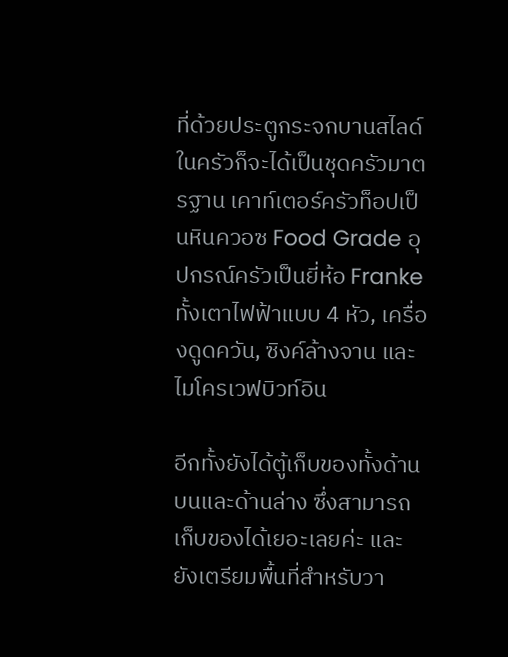ที่ด้วยประตูกระจกบานสไลด์ ในครัวก็จะได้เป็นชุดครัวมาตรฐาน เคาท์เตอร์ครัวท็อปเป็นหินควอซ Food Grade อุปกรณ์ครัวเป็นยี่ห้อ Franke ทั้งเตาไฟฟ้าแบบ 4 หัว, เครื่องดูดควัน, ซิงค์ล้างจาน และไมโครเวฟบิวท์อิน

อีกทั้งยังได้ตู้เก็บของทั้งด้านบนและด้านล่าง ซึ่งสามารถเก็บของได้เยอะเลยค่ะ และยังเตรียมพื้นที่สำหรับวา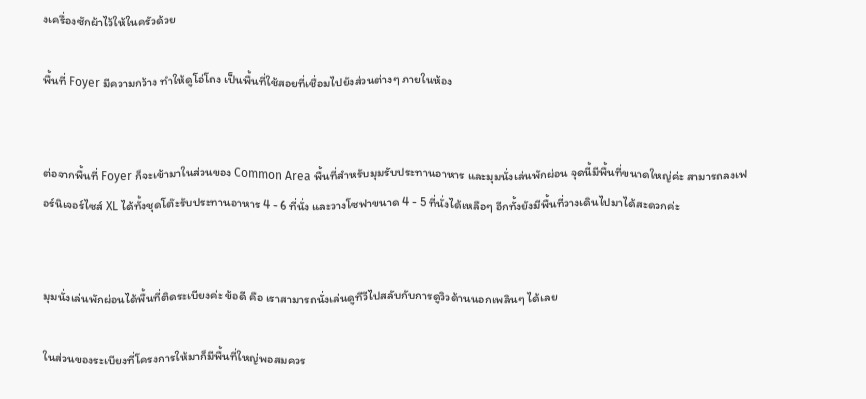งเครื่องซักผ้าไว้ให้ในครัวด้วย

พื้นที่ Foyer มีความกว้าง ทำให้ดูโอ่โถง เป็นพื้นที่ใช้สอยที่เชื่อมไปยังส่วนต่างๆ ภายในห้อง


ต่อจากพื้นที่ Foyer ก็จะเข้ามาในส่วนของ Common Area พื้นที่สำหรับมุมรับประทานอาหาร และมุมนั่งเล่นพักผ่อน จุดนี้มีพื้นที่ขนาดใหญ่ค่ะ สามารถลงเฟอร์นิเจอร์ไซส์ XL ได้ทั้งชุดโต๊ะรับประทานอาหาร 4 - 6 ที่นั่ง และวางโซฟาขนาด 4 - 5 ที่นั่งได้เหลือๆ อีกทั้งยังมีพื้นที่วางเดินไปมาได้สะดวกค่ะ


มุมนั่งเล่นพักผ่อนได้พื้นที่ติดระเบียงค่ะ ข้อดี คือ เราสามารถนั่งเล่นดูทีวีไปสลับกับการดูวิวด้านนอกเพลินๆ ได้เลย

ในส่วนของระเบียงที่โครงการให้มาก็มีพื้นที่ใหญ่พอสมควร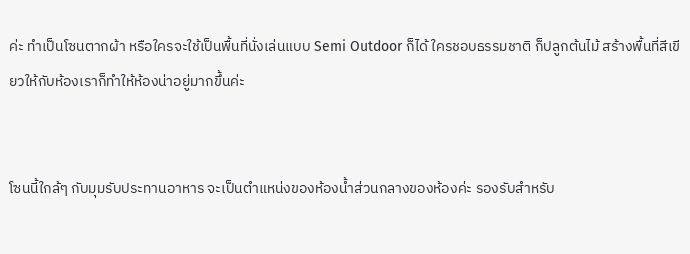ค่ะ ทำเป็นโซนตากผ้า หรือใครจะใช้เป็นพื้นที่นั่งเล่นแบบ Semi Outdoor ก็ได้ ใครชอบธรรมชาติ ก็ปลูกต้นไม้ สร้างพื้นที่สีเขียวให้กับห้องเราก็ทำให้ห้องน่าอยู่มากขึ้นค่ะ


โซนนี้ใกล้ๆ กับมุมรับประทานอาหาร จะเป็นตำแหน่งของห้องน้ำส่วนกลางของห้องค่ะ รองรับสำหรับ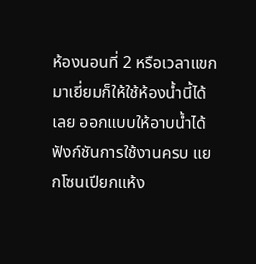ห้องนอนที่ 2 หรือเวลาแขกมาเยี่ยมก็ให้ใช้ห้องน้ำนี้ได้เลย ออกแบบให้อาบน้ำได้ ฟังก์ชันการใช้งานครบ แยกโซนเปียกแห้ง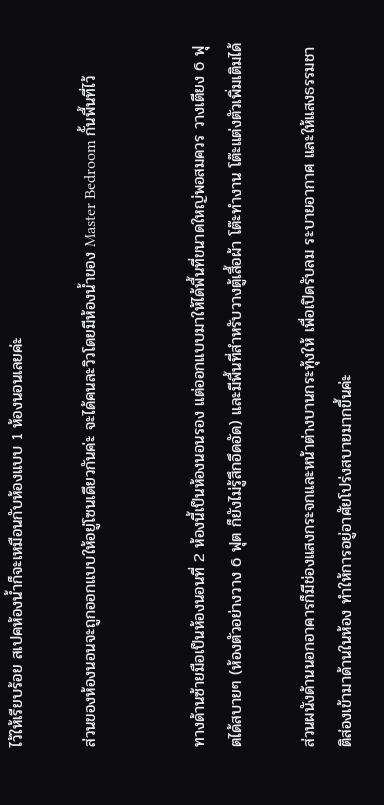ไว้ให้เรียบร้อย สเปคห้องน้ำก็จะเหมือนกับห้องแบบ 1 ห้องนอนเลยค่ะ

ส่วนของห้องนอนจะถูกออกแบบให้อยู่โซนเดียวกันค่ะ จะได้คนละวิวโดยมีห้องน้ำของ Master Bedroom กั้นพื้นที่ไว้


ทางด้านซ้ายมือเป็นห้องนอนที่ 2 ห้องนี้เป็นห้องนอนรอง แต่ออกแบบมาให้ได้พื้นที่ขนาดใหญ่พอสมควร วางเตียง 6 ฟุตได้สบายๆ (ห้องตัวอย่างวาง 6 ฟุต ก็ยังไม่รู้สึกอึดอัด) และมีพื้นที่สำหรับวางตู้เสื้อผ้า โต๊ะทำงาน โต๊ะแต่งตัวเพิ่มเติมได้

ส่วนผนังด้านนอกอาคารก็มีช่องแสงกระจกและหน้าต่างบานกระทุ้งให้ เพื่อเปิดรับลม ระบายอากาศ และให้แสงธรรมชาติส่องเข้ามาด้านในห้อง ทำให้การอยู่อาศัยโปร่งสบายมากขึ้นค่ะ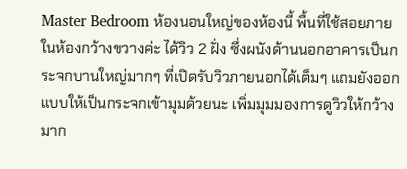Master Bedroom ห้องนอนใหญ่ของห้องนี้ พื้นที่ใช้สอยภายในห้องกว้างขวางค่ะ ได้วิว 2 ฝั่ง ซึ่งผนังด้านนอกอาคารเป็นกระจกบานใหญ่มากๆ ที่เปิดรับวิวภายนอกได้เต็มๆ แถมยังออกแบบให้เป็นกระจกเข้ามุมด้วยนะ เพิ่มมุมมองการดูวิวให้กว้างมาก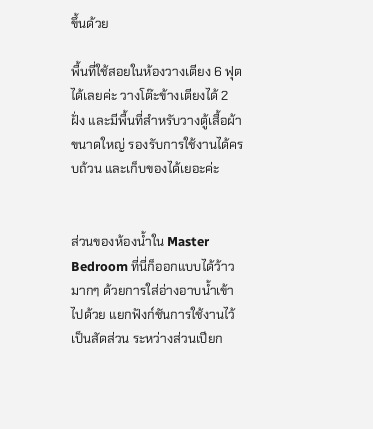ขึ้นด้วย

พื้นที่ใช้สอยในห้องวางเตียง 6 ฟุตได้เลยค่ะ วางโต๊ะข้างเตียงได้ 2 ฝั่ง และมีพื้นที่สำหรับวางตู้เสื้อผ้าขนาดใหญ่ รองรับการใช้งานได้ครบถ้วน และเก็บของได้เยอะค่ะ


ส่วนของห้องน้ำใน Master Bedroom ที่นี่ก็ออกแบบได้ว้าวมากๆ ด้วยการใส่อ่างอาบน้ำเข้าไปด้วย แยกฟังก์ชันการใช้งานไว้เป็นสัดส่วน ระหว่างส่วนเปียก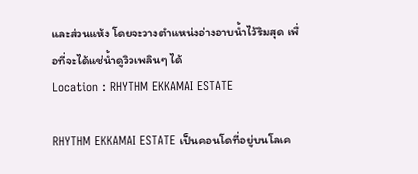และส่วนแห้ง โดยจะวางตำแหน่งอ่างอาบน้ำไว้ริมสุด เพื่อที่จะได้แช่น้ำดูวิวเพลินๆ ได้
Location : RHYTHM EKKAMAI ESTATE

RHYTHM EKKAMAI ESTATE เป็นคอนโดที่อยู่บนโลเค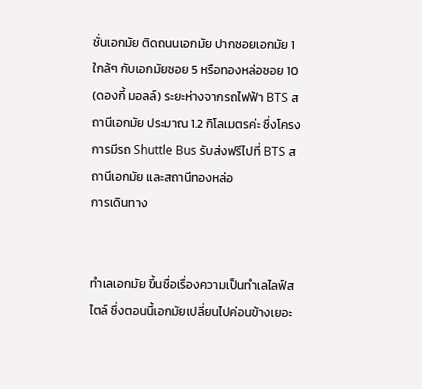ชั่นเอกมัย ติดถนนเอกมัย ปากซอยเอกมัย 1 ใกล้ๆ กับเอกมัยซอย 5 หรือทองหล่อซอย 10 (ดองกี้ มอลล์) ระยะห่างจากรถไฟฟ้า BTS สถานีเอกมัย ประมาณ 1.2 กิโลเมตรค่ะ ซึ่งโครงการมีรถ Shuttle Bus รับส่งฟรีไปที่ BTS สถานีเอกมัย และสถานีทองหล่อ
การเดินทาง


ทำเลเอกมัย ขึ้นชื่อเรื่องความเป็นทำเลไลฟ์สไตล์ ซึ่งตอนนี้เอกมัยเปลี่ยนไปค่อนข้างเยอะ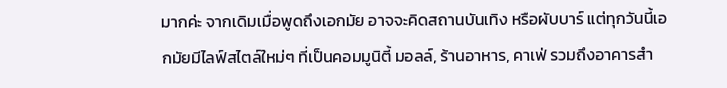มากค่ะ จากเดิมเมื่อพูดถึงเอกมัย อาจจะคิดสถานบันเทิง หรือผับบาร์ แต่ทุกวันนี้เอกมัยมีไลฟ์สไตล์ใหม่ๆ ที่เป็นคอมมูนิตี้ มอลล์, ร้านอาหาร, คาเฟ่ รวมถึงอาคารสำ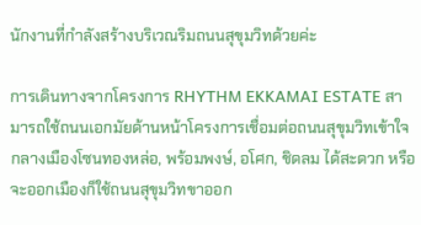นักงานที่กำลังสร้างบริเวณริมถนนสุขุมวิทด้วยค่ะ

การเดินทางจากโครงการ RHYTHM EKKAMAI ESTATE สามารถใช้ถนนเอกมัยด้านหน้าโครงการเชื่อมต่อถนนสุขุมวิทเข้าใจกลางเมืองโซนทองหล่อ, พร้อมพงษ์, อโศก, ชิดลม ได้สะดวก หรือจะออกเมืองก็ใช้ถนนสุขุมวิทขาออก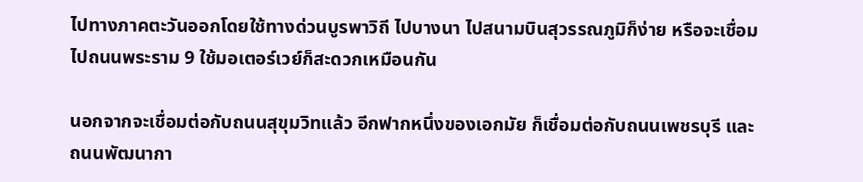ไปทางภาคตะวันออกโดยใช้ทางด่วนบูรพาวิถี ไปบางนา ไปสนามบินสุวรรณภูมิก็ง่าย หรือจะเชื่อมไปถนนพระราม 9 ใช้มอเตอร์เวย์ก็สะดวกเหมือนกัน

นอกจากจะเชื่อมต่อกับถนนสุขุมวิทแล้ว อีกฟากหนึ่งของเอกมัย ก็เชื่อมต่อกับถนนเพชรบุรี และถนนพัฒนากา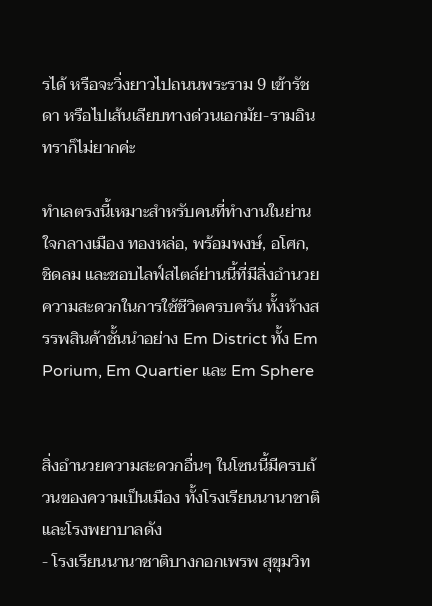รได้ หรือจะวิ่งยาวไปถนนพระราม 9 เข้ารัชดา หรือไปเส้นเลียบทางด่วนเอกมัย-รามอินทราก็ไม่ยากค่ะ

ทำเลตรงนี้เหมาะสำหรับคนที่ทำงานในย่านใจกลางเมือง ทองหล่อ, พร้อมพงษ์, อโศก, ชิดลม และชอบไลฟ์สไตล์ย่านนี้ที่มีสิ่งอำนวยความสะดวกในการใช้ชีวิตครบครัน ทั้งห้างสรรพสินค้าชั้นนำอย่าง Em District ทั้ง Em Porium, Em Quartier และ Em Sphere


สิ่งอำนวยความสะดวกอื่นๆ ในโซนนี้มีครบถ้วนของความเป็นเมือง ทั้งโรงเรียนนานาชาติ และโรงพยาบาลดัง
- โรงเรียนนานาชาติบางกอกเพรพ สุขุมวิท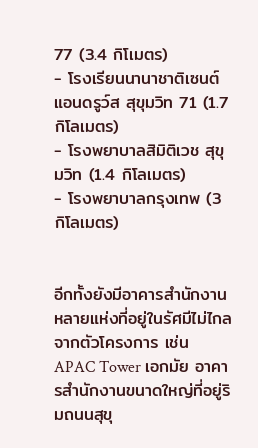77 (3.4 กิโเมตร)
- โรงเรียนนานาชาติเซนต์แอนดรูว์ส สุขุมวิท 71 (1.7 กิโลเมตร)
- โรงพยาบาลสิมิติเวช สุขุมวิท (1.4 กิโลเมตร)
- โรงพยาบาลกรุงเทพ (3 กิโลเมตร)


อีกทั้งยังมีอาคารสำนักงานหลายแห่งที่อยู่ในรัศมีไม่ไกลจากตัวโครงการ เช่น APAC Tower เอกมัย อาคารสำนักงานขนาดใหญ่ที่อยู่ริมถนนสุขุ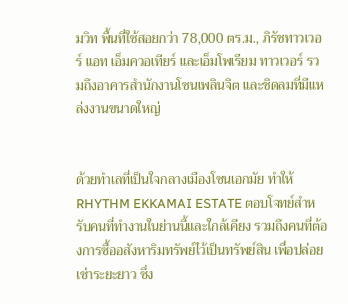มวิท พื้นที่ใช้สอยกว่า 78,000 ตร.ม., ภิรัชทาวเวอร์ แอท เอ็มควอเทียร์ และเอ็มโพเรียม ทาวเวอร์ รวมถึงอาคารสำนักงานโซนเพลินจิต และชิดลมที่มีแหล่งงานขนาดใหญ่


ด้วยทำเลที่เป็นใจกลางเมืองโซนเอกมัย ทำให้ RHYTHM EKKAMAI ESTATE ตอบโจทย์สำหรับคนที่ทำงานในย่านนี้และใกล้เคียง รวมถึงคนที่ต้องการซื้ออสังหาริมทรัพย์ไว้เป็นทรัพย์สิน เพื่อปล่อยเช่าระยะยาว ซึ่ง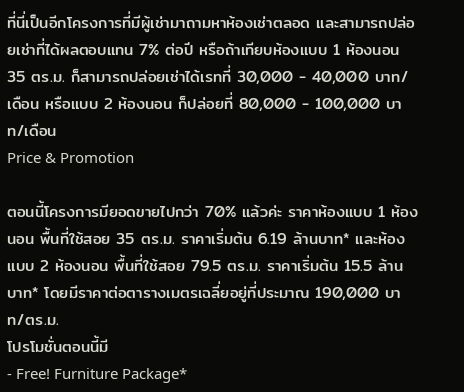ที่นี่เป็นอีกโครงการที่มีผู้เช่ามาถามหาห้องเช่าตลอด และสามารถปล่อยเช่าที่ได้ผลตอบแทน 7% ต่อปี หรือถ้าเทียบห้องแบบ 1 ห้องนอน 35 ตร.ม. ก็สามารถปล่อยเช่าได้เรทที่ 30,000 - 40,000 บาท/เดือน หรือแบบ 2 ห้องนอน ก็ปล่อยที่ 80,000 - 100,000 บาท/เดือน
Price & Promotion

ตอนนี้โครงการมียอดขายไปกว่า 70% แล้วค่ะ ราคาห้องแบบ 1 ห้องนอน พื้นที่ใช้สอย 35 ตร.ม. ราคาเริ่มต้น 6.19 ล้านบาท* และห้องแบบ 2 ห้องนอน พื้นที่ใช้สอย 79.5 ตร.ม. ราคาเริ่มต้น 15.5 ล้านบาท* โดยมีราคาต่อตารางเมตรเฉลี่ยอยู่ที่ประมาณ 190,000 บาท/ตร.ม.
โปรโมชั่นตอนนี้มี
- Free! Furniture Package*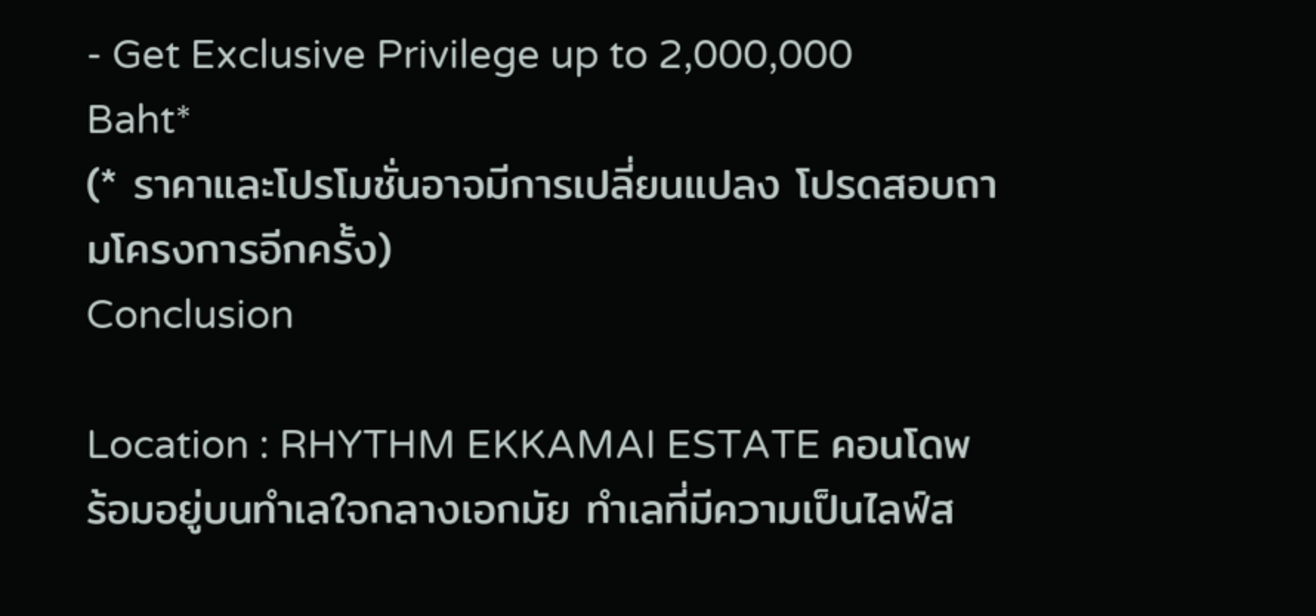- Get Exclusive Privilege up to 2,000,000 Baht*
(* ราคาและโปรโมชั่นอาจมีการเปลี่ยนแปลง โปรดสอบถามโครงการอีกครั้ง)
Conclusion

Location : RHYTHM EKKAMAI ESTATE คอนโดพร้อมอยู่บนทำเลใจกลางเอกมัย ทำเลที่มีความเป็นไลฟ์ส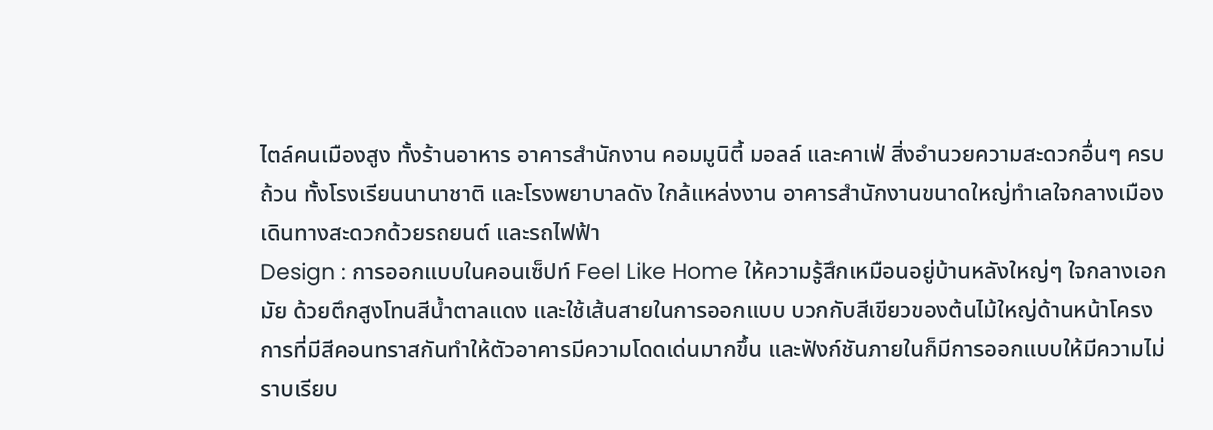ไตล์คนเมืองสูง ทั้งร้านอาหาร อาคารสำนักงาน คอมมูนิตี้ มอลล์ และคาเฟ่ สิ่งอำนวยความสะดวกอื่นๆ ครบถ้วน ทั้งโรงเรียนนานาชาติ และโรงพยาบาลดัง ใกล้แหล่งงาน อาคารสำนักงานขนาดใหญ่ทำเลใจกลางเมือง เดินทางสะดวกด้วยรถยนต์ และรถไฟฟ้า
Design : การออกแบบในคอนเซ็ปท์ Feel Like Home ให้ความรู้สึกเหมือนอยู่บ้านหลังใหญ่ๆ ใจกลางเอกมัย ด้วยตึกสูงโทนสีน้ำตาลแดง และใช้เส้นสายในการออกแบบ บวกกับสีเขียวของต้นไม้ใหญ่ด้านหน้าโครงการที่มีสีคอนทราสกันทำให้ตัวอาคารมีความโดดเด่นมากขึ้น และฟังก์ชันภายในก็มีการออกแบบให้มีความไม่ราบเรียบ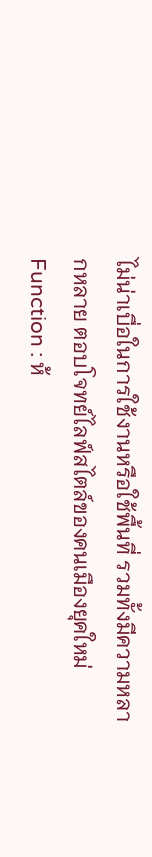ไม่น่าเบื่อในการใช้งานหรือใช้พื้นที่ รวมทั้งมีความหลากหลาย ตอบโจทย์ไลฟ์สไตล์ของคนเมืองยุคใหม่
Function : ห้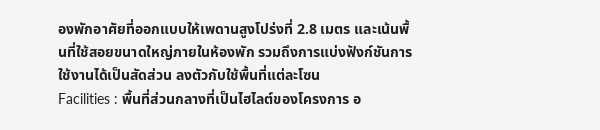องพักอาศัยที่ออกแบบให้เพดานสูงโปร่งที่ 2.8 เมตร และเน้นพื้นที่ใช้สอยขนาดใหญ่ภายในห้องพัก รวมถึงการแบ่งฟังก์ชันการใช้งานได้เป็นสัดส่วน ลงตัวกับใช้พื้นที่แต่ละโซน
Facilities : พื้นที่ส่วนกลางที่เป็นไฮไลต์ของโครงการ อ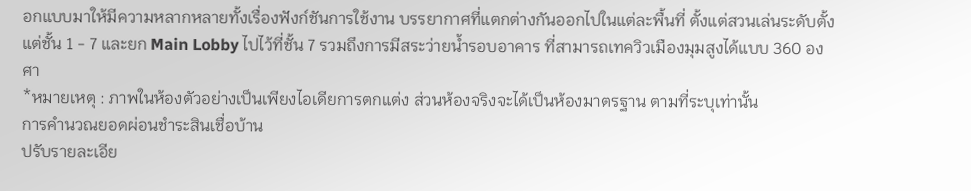อกแบบมาให้มีความหลากหลายทั้งเรื่องฟังก์ชันการใช้งาน บรรยากาศที่แตกต่างกันออกไปในแต่ละพื้นที่ ตั้งแต่สวนเล่นระดับตั้งแต่ชั้น 1 - 7 และยก Main Lobby ไปไว้ที่ชั้น 7 รวมถึงการมีสระว่ายน้ำรอบอาคาร ที่สามารถเทควิวเมืองมุมสูงได้แบบ 360 องศา
*หมายเหตุ : ภาพในห้องตัวอย่างเป็นเพียงไอเดียการตกแต่ง ส่วนห้องจริงจะได้เป็นห้องมาตรฐาน ตามที่ระบุเท่านั้น
การคำนวณยอดผ่อนชำระสินเชื่อบ้าน
ปรับรายละเอีย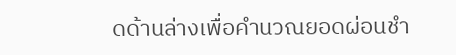ดด้านล่างเพื่อคำนวณยอดผ่อนชำ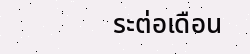ระต่อเดือน